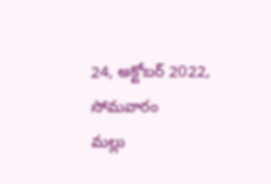24, అక్టోబర్ 2022, సోమవారం
మల్లు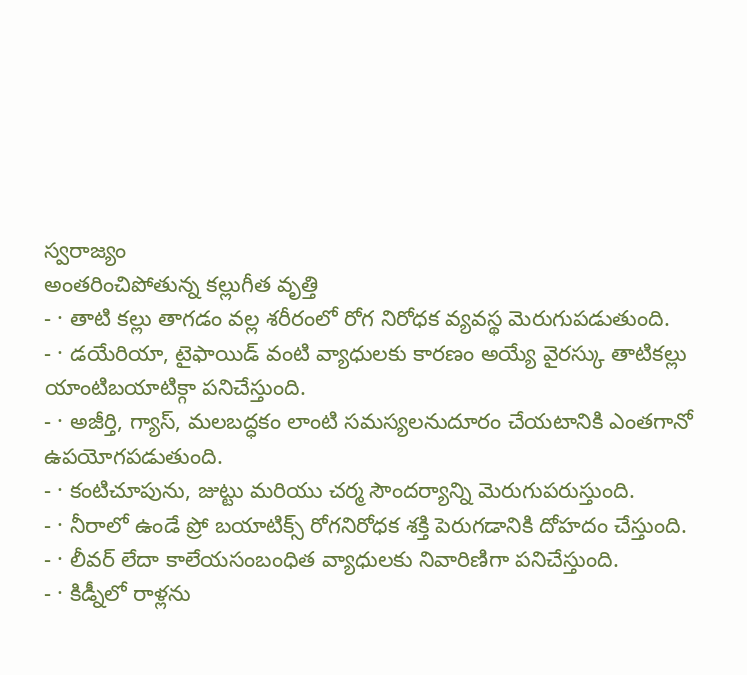స్వరాజ్యం
అంతరించిపోతున్న కల్లుగీత వృత్తి
- · తాటి కల్లు తాగడం వల్ల శరీరంలో రోగ నిరోధక వ్యవస్థ మెరుగుపడుతుంది.
- · డయేరియా, టైఫాయిడ్ వంటి వ్యాధులకు కారణం అయ్యే వైరస్కు తాటికల్లు యాంటిబయాటిక్గా పనిచేస్తుంది.
- · అజీర్తి, గ్యాస్, మలబద్ధకం లాంటి సమస్యలనుదూరం చేయటానికి ఎంతగానో ఉపయోగపడుతుంది.
- · కంటిచూపును, జుట్టు మరియు చర్మ సౌందర్యాన్ని మెరుగుపరుస్తుంది.
- · నీరాలో ఉండే ప్రో బయాటిక్స్ రోగనిరోధక శక్తి పెరుగడానికి దోహదం చేస్తుంది.
- · లీవర్ లేదా కాలేయసంబంధిత వ్యాధులకు నివారిణిగా పనిచేస్తుంది.
- · కిడ్నీలో రాళ్లను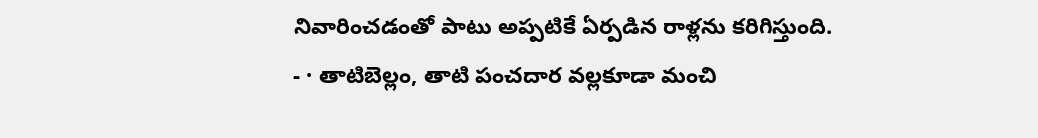నివారించడంతో పాటు అప్పటికే ఏర్పడిన రాళ్లను కరిగిస్తుంది.
- · తాటిబెల్లం, తాటి పంచదార వల్లకూడా మంచి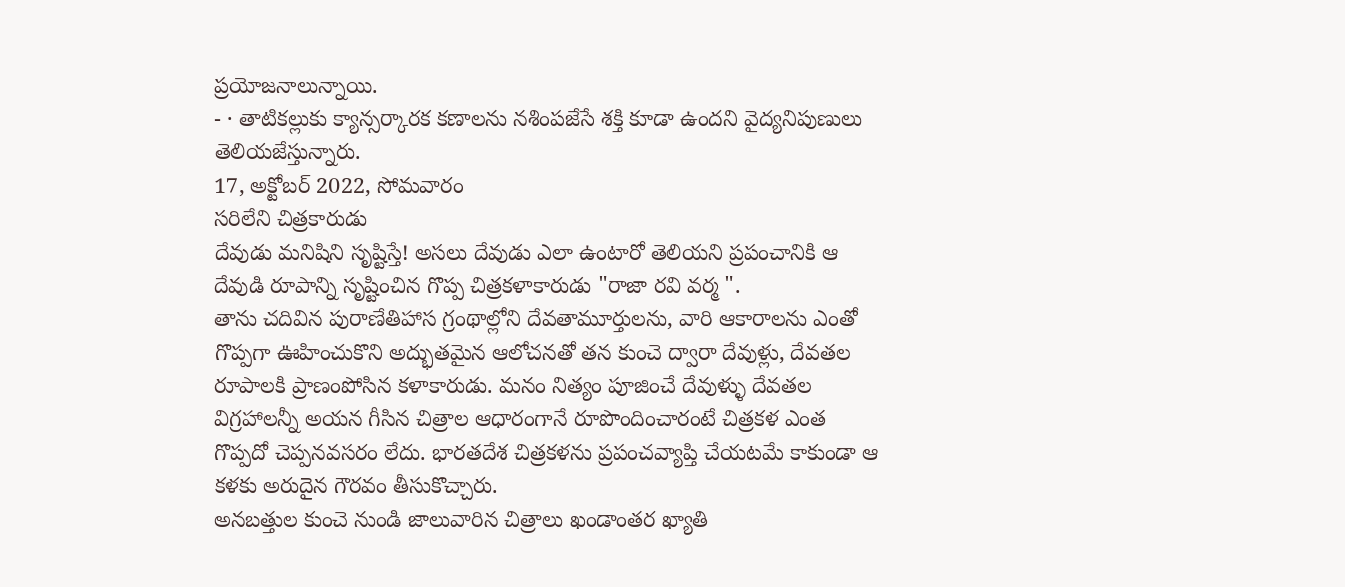ప్రయోజనాలున్నాయి.
- · తాటికల్లుకు క్యాన్సర్కారక కణాలను నశింపజేసే శక్తి కూడా ఉందని వైద్యనిపుణులు తెలియజేస్తున్నారు.
17, అక్టోబర్ 2022, సోమవారం
సరిలేని చిత్రకారుడు
దేవుడు మనిషిని సృష్టిస్తే! అసలు దేవుడు ఎలా ఉంటారో తెలియని ప్రపంచానికి ఆ దేవుడి రూపాన్ని సృష్టించిన గొప్ప చిత్రకళాకారుడు "రాజా రవి వర్మ ".
తాను చదివిన పురాణేతిహాస గ్రంథాల్లోని దేవతామూర్తులను, వారి ఆకారాలను ఎంతో గొప్పగా ఊహించుకొని అద్భుతమైన ఆలోచనతో తన కుంచె ద్వారా దేవుళ్లు, దేవతల రూపాలకి ప్రాణంపోసిన కళాకారుడు. మనం నిత్యం పూజించే దేవుళ్ళు దేవతల విగ్రహాలన్నీ అయన గీసిన చిత్రాల ఆధారంగానే రూపొందించారంటే చిత్రకళ ఎంత గొప్పదో చెప్పనవసరం లేదు. భారతదేశ చిత్రకళను ప్రపంచవ్యాప్తి చేయటమే కాకుండా ఆ కళకు అరుదైన గౌరవం తీసుకొచ్చారు.
అనబత్తుల కుంచె నుండి జాలువారిన చిత్రాలు ఖండాంతర ఖ్యాతి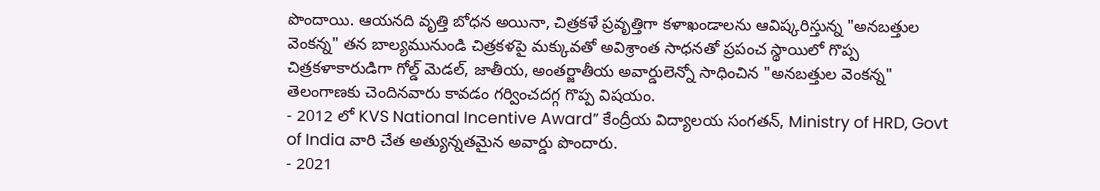పొందాయి. ఆయనది వృత్తి బోధన అయినా, చిత్రకళే ప్రవృత్తిగా కళాఖండాలను ఆవిష్కరిస్తున్న "అనబత్తుల వెంకన్న" తన బాల్యమునుండి చిత్రకళపై మక్కువతో అవిశ్రాంత సాధనతో ప్రపంచ స్థాయిలో గొప్ప చిత్రకళాకారుడిగా గోల్డ్ మెడల్, జాతీయ, అంతర్జాతీయ అవార్డులెన్నో సాధించిన "అనబత్తుల వెంకన్న" తెలంగాణకు చెందినవారు కావడం గర్వించదగ్గ గొప్ప విషయం.
- 2012 లో KVS National Incentive Award” కేంద్రీయ విద్యాలయ సంగతన్, Ministry of HRD, Govt of India వారి చేత అత్యున్నతమైన అవార్డు పొందారు.
- 2021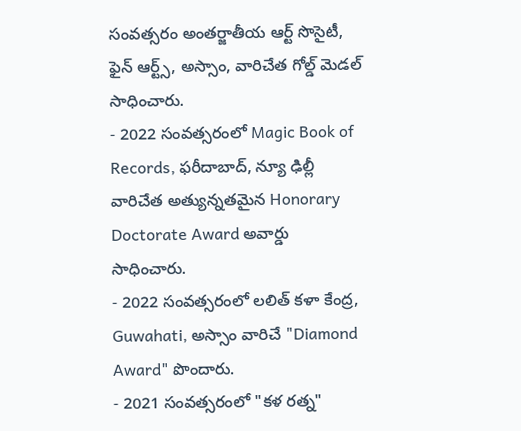సంవత్సరం అంతర్జాతీయ ఆర్ట్ సొసైటీ, ఫైన్ ఆర్ట్స్, అస్సాం, వారిచేత గోల్డ్ మెడల్ సాధించారు.
- 2022 సంవత్సరంలో Magic Book of Records, ఫరీదాబాద్, న్యూ ఢిల్లీ వారిచేత అత్యున్నతమైన Honorary Doctorate Award అవార్డు సాధించారు.
- 2022 సంవత్సరంలో లలిత్ కళా కేంద్ర, Guwahati, అస్సాం వారిచే "Diamond Award" పొందారు.
- 2021 సంవత్సరంలో "కళ రత్న"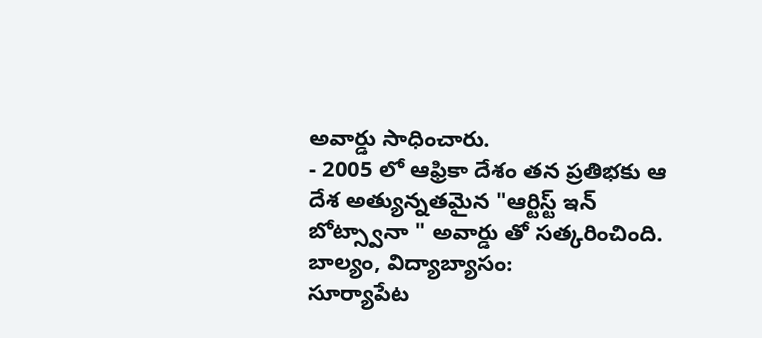అవార్డు సాధించారు.
- 2005 లో ఆఫ్రికా దేశం తన ప్రతిభకు ఆ దేశ అత్యున్నతమైన "ఆర్టిస్ట్ ఇన్ బోట్స్వానా " అవార్డు తో సత్కరించింది.
బాల్యం, విద్యాబ్యాసం:
సూర్యాపేట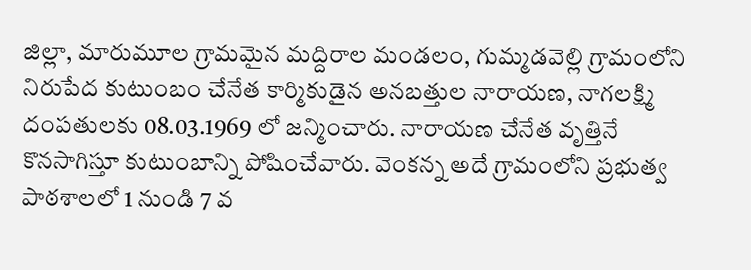జిల్లా, మారుమూల గ్రామమైన మద్దిరాల మండలం, గుమ్మడవెల్లి గ్రామంలోని నిరుపేద కుటుంబం చేనేత కార్మికుడైన అనబత్తుల నారాయణ, నాగలక్ష్మి దంపతులకు 08.03.1969 లో జన్మించారు. నారాయణ చేనేత వృత్తినే కొనసాగిస్తూ కుటుంబాన్ని పోషించేవారు. వెంకన్న అదే గ్రామంలోని ప్రభుత్వ పాఠశాలలో 1 నుండి 7 వ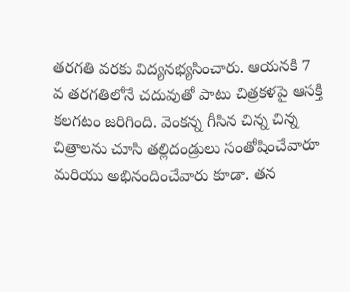తరగతి వరకు విద్యనభ్యసించారు. ఆయనకి 7 వ తరగతిలోనే చదువుతో పాటు చిత్రకళపై ఆసక్తి కలగటం జరిగింది. వెంకన్న గీసిన చిన్న చిన్న చిత్రాలను చూసి తల్లిదండ్రులు సంతోషించేవారూ మరియు అభినందించేవారు కూడా. తన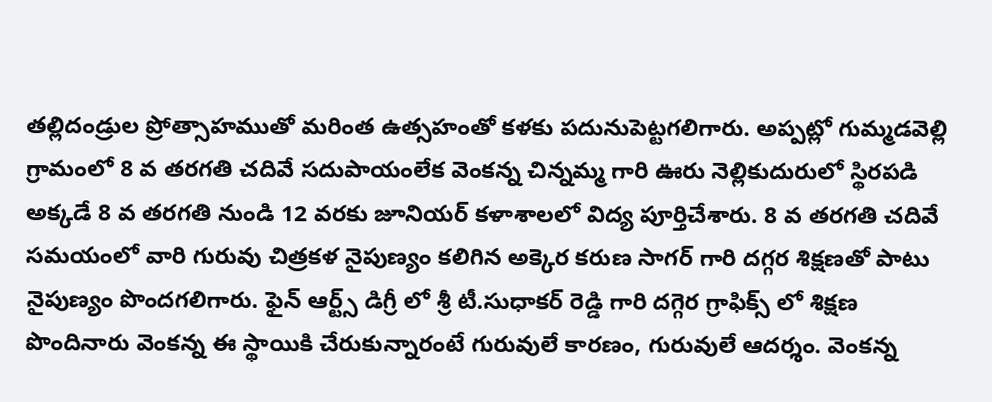తల్లిదండ్రుల ప్రోత్సాహముతో మరింత ఉత్సహంతో కళకు పదునుపెట్టగలిగారు. అప్పట్లో గుమ్మడవెల్లి గ్రామంలో 8 వ తరగతి చదివే సదుపాయంలేక వెంకన్న చిన్నమ్మ గారి ఊరు నెల్లికుదురులో స్థిరపడి అక్కడే 8 వ తరగతి నుండి 12 వరకు జూనియర్ కళాశాలలో విద్య పూర్తిచేశారు. 8 వ తరగతి చదివే సమయంలో వారి గురువు చిత్రకళ నైపుణ్యం కలిగిన అక్కెర కరుణ సాగర్ గారి దగ్గర శిక్షణతో పాటు నైపుణ్యం పొందగలిగారు. ఫైన్ ఆర్ట్స్ డిగ్రీ లో శ్రీ టీ.సుధాకర్ రెడ్డి గారి దగ్గెర గ్రాఫిక్స్ లో శిక్షణ పొందినారు వెంకన్న ఈ స్థాయికి చేరుకున్నారంటే గురువులే కారణం, గురువులే ఆదర్శం. వెంకన్న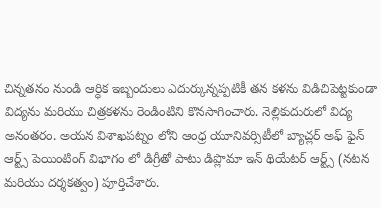చిన్నతనం నుండి ఆర్ధిక ఇబ్బందులు ఎదుర్కున్నప్పటికీ తన కళను విడిచిపెట్టకుండా విద్యను మరియు చిత్రకళను రెండింటిని కొనసాగించారు. నెల్లికుదురులో విద్య అనంతరం. అయన విశాఖపట్నం లోని ఆంధ్ర యూనివర్సిటీలో బ్యాచ్లర్ అఫ్ ఫైన్ ఆర్ట్స్ పెయింటింగ్ విభాగం లో డిగ్రీతో పాటు డిప్లొమా ఇన్ థియేటర్ ఆర్ట్స్ (నటన మరియు దర్శకత్వం) పూర్తిచేశారు.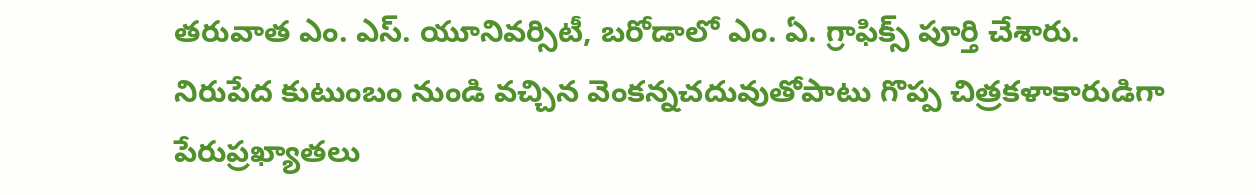తరువాత ఎం. ఎస్. యూనివర్సిటీ, బరోడాలో ఎం. ఏ. గ్రాఫిక్స్ పూర్తి చేశారు. నిరుపేద కుటుంబం నుండి వచ్చిన వెంకన్నచదువుతోపాటు గొప్ప చిత్రకళాకారుడిగా పేరుప్రఖ్యాతలు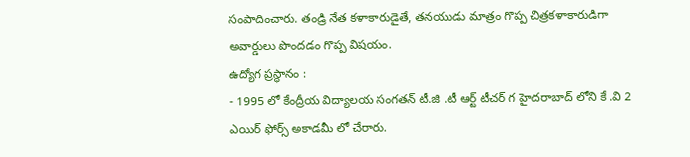సంపాదించారు. తండ్రి నేత కళాకారుడైతే, తనయుడు మాత్రం గొప్ప చిత్రకళాకారుడిగా అవార్డులు పొందడం గొప్ప విషయం.
ఉద్యోగ ప్రస్థానం :
- 1995 లో కేంద్రీయ విద్యాలయ సంగతన్ టీ.జి .టీ ఆర్ట్ టీచర్ గ హైదరాబాద్ లోని కే .వి 2 ఎయిర్ ఫోర్స్ అకాడమీ లో చేరారు.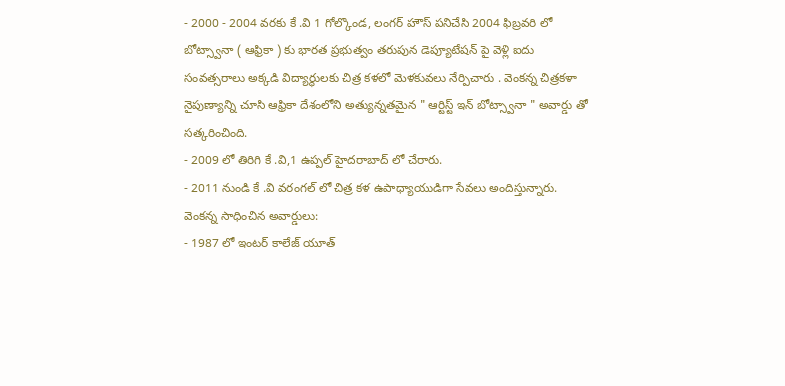- 2000 - 2004 వరకు కే .వి 1 గోల్కొండ, లంగర్ హౌస్ పనిచేసి 2004 ఫిబ్రవరి లో బోట్స్వానా ( ఆఫ్రికా ) కు భారత ప్రభుత్వం తరుపున డెప్యూటేషన్ పై వెళ్లి ఐదు సంవత్సరాలు అక్కడి విద్యార్థులకు చిత్ర కళలో మెళకువలు నేర్పిచారు . వెంకన్న చిత్రకళా నైపుణ్యాన్ని చూసి ఆఫ్రికా దేశంలోని అత్యున్నతమైన " ఆర్టిస్ట్ ఇన్ బోట్స్వానా " అవార్డు తో సత్కరించింది.
- 2009 లో తిరిగి కే .వి,1 ఉప్పల్ హైదరాబాద్ లో చేరారు.
- 2011 నుండి కే .వి వరంగల్ లో చిత్ర కళ ఉపాధ్యాయుడిగా సేవలు అందిస్తున్నారు.
వెంకన్న సాధించిన అవార్డులు:
- 1987 లో ఇంటర్ కాలేజ్ యూత్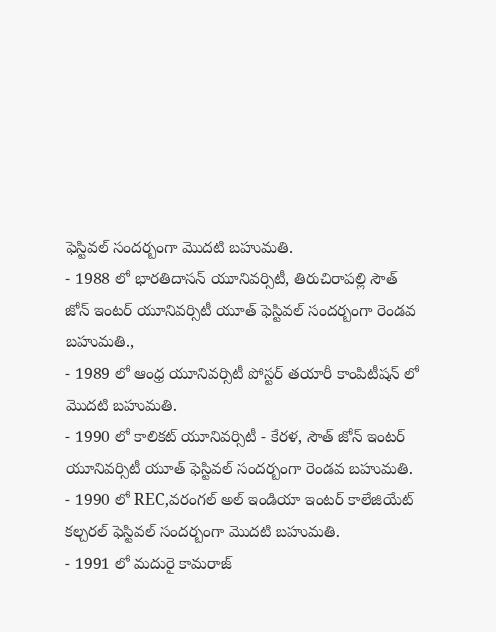ఫెస్టివల్ సందర్బంగా మొదటి బహుమతి.
- 1988 లో భారతిదాసన్ యూనివర్సిటీ, తిరుచిరాపల్లి సౌత్ జోన్ ఇంటర్ యూనివర్సిటీ యూత్ ఫెస్టివల్ సందర్బంగా రెండవ బహుమతి.,
- 1989 లో ఆంధ్ర యూనివర్సిటీ పోస్టర్ తయారీ కాంపిటీషన్ లో మొదటి బహుమతి.
- 1990 లో కాలికట్ యూనివర్సిటీ - కేరళ, సౌత్ జోన్ ఇంటర్ యూనివర్సిటీ యూత్ ఫెస్టివల్ సందర్బంగా రెండవ బహుమతి.
- 1990 లో REC,వరంగల్ అల్ ఇండియా ఇంటర్ కాలేజియేట్ కల్చరల్ ఫెస్టివల్ సందర్బంగా మొదటి బహుమతి.
- 1991 లో మదురై కామరాజ్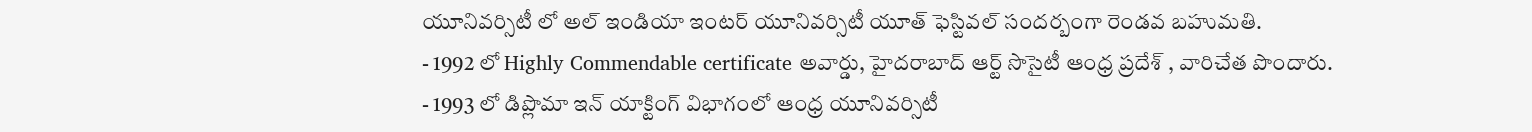యూనివర్సిటీ లో అల్ ఇండియా ఇంటర్ యూనివర్సిటీ యూత్ ఫెస్టివల్ సందర్బంగా రెండవ బహుమతి.
- 1992 లో Highly Commendable certificate అవార్డు, హైదరాబాద్ ఆర్ట్ సొసైటీ ఆంధ్ర ప్రదేశ్ , వారిచేత పొందారు.
- 1993 లో డిప్లొమా ఇన్ యాక్టింగ్ విభాగంలో ఆంధ్ర యూనివర్సిటీ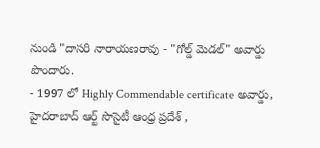నుండి "దాసరి నారాయణరావు - "గోల్డ్ మెడల్" అవార్డు పొందారు.
- 1997 లో Highly Commendable certificate అవార్డు, హైదరాబాద్ ఆర్ట్ సొసైటీ ఆంధ్ర ప్రదేశ్ ,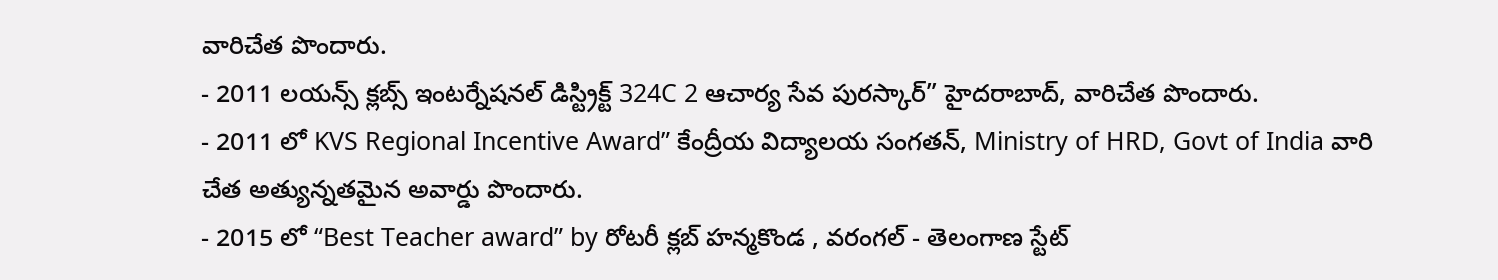వారిచేత పొందారు.
- 2011 లయన్స్ క్లబ్స్ ఇంటర్నేషనల్ డిస్ట్రిక్ట్ 324C 2 ఆచార్య సేవ పురస్కార్” హైదరాబాద్, వారిచేత పొందారు.
- 2011 లో KVS Regional Incentive Award” కేంద్రీయ విద్యాలయ సంగతన్, Ministry of HRD, Govt of India వారి చేత అత్యున్నతమైన అవార్డు పొందారు.
- 2015 లో “Best Teacher award” by రోటరీ క్లబ్ హన్మకొండ , వరంగల్ - తెలంగాణ స్టేట్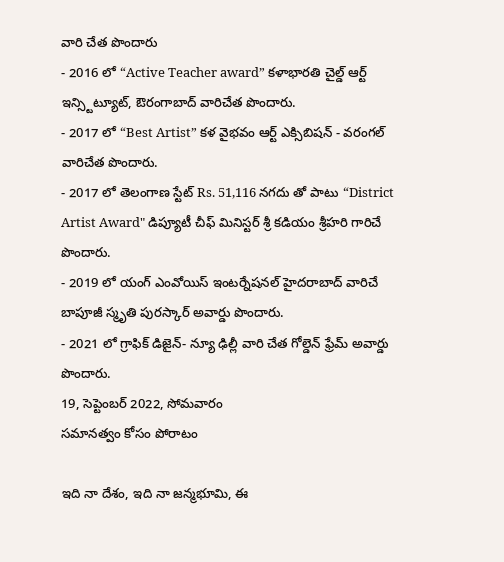వారి చేత పొందారు
- 2016 లో “Active Teacher award” కళాభారతి చైల్డ్ ఆర్ట్ ఇన్స్టిట్యూట్, ఔరంగాబాద్ వారిచేత పొందారు.
- 2017 లో “Best Artist” కళ వైభవం ఆర్ట్ ఎక్సిబిషన్ - వరంగల్ వారిచేత పొందారు.
- 2017 లో తెలంగాణ స్టేట్ Rs. 51,116 నగదు తో పాటు “District Artist Award" డిప్యూటీ చీఫ్ మినిస్టర్ శ్రీ కడియం శ్రీహరి గారిచే పొందారు.
- 2019 లో యంగ్ ఎంవోయిస్ ఇంటర్నేషనల్ హైదరాబాద్ వారిచే బాపూజీ స్మృతి పురస్కార్ అవార్డు పొందారు.
- 2021 లో గ్రాఫిక్ డిజైన్- న్యూ ఢిల్లీ వారి చేత గోల్డెన్ ఫ్రేమ్ అవార్డు పొందారు.
19, సెప్టెంబర్ 2022, సోమవారం
సమానత్వం కోసం పోరాటం

ఇది నా దేశం, ఇది నా జన్మభూమి, ఈ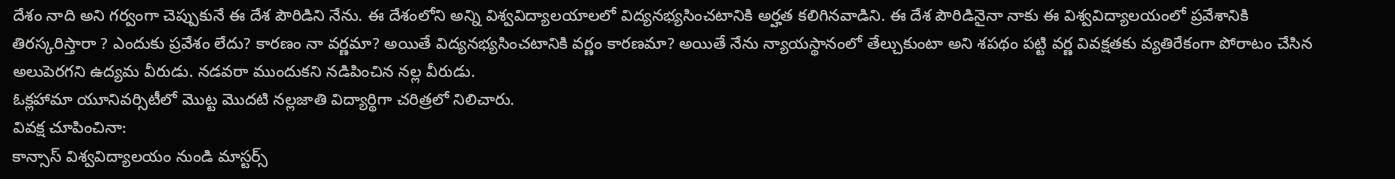దేశం నాది అని గర్వంగా చెప్పుకునే ఈ దేశ పౌరిడిని నేను. ఈ దేశంలోని అన్ని విశ్వవిద్యాలయాలలో విద్యనభ్యసించటానికి అర్హత కలిగినవాడిని. ఈ దేశ పౌరిడినైనా నాకు ఈ విశ్వవిద్యాలయంలో ప్రవేశానికి తిరస్కరిస్తారా ? ఎందుకు ప్రవేశం లేదు? కారణం నా వర్ణమా? అయితే విద్యనభ్యసించటానికి వర్ణం కారణమా? అయితే నేను న్యాయస్థానంలో తేల్చుకుంటా అని శపథం పట్టి వర్ణ వివక్షతకు వ్యతిరేకంగా పోరాటం చేసిన అలుపెరగని ఉద్యమ వీరుడు. నడవరా ముందుకని నడిపించిన నల్ల వీరుడు.
ఓక్లహామా యూనివర్సిటీలో మొట్ట మొదటి నల్లజాతి విద్యార్థిగా చరిత్రలో నిలిచారు.
వివక్ష చూపించినా:
కాన్సాస్ విశ్వవిద్యాలయం నుండి మాస్టర్స్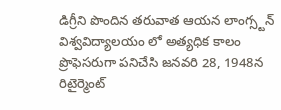డిగ్రీని పొందిన తరువాత ఆయన లాంగ్స్టన్ విశ్వవిద్యాలయం లో అత్యధిక కాలం ప్రొఫెసరుగా పనిచేసి జనవరి 28, 1948న రిటైర్మెంట్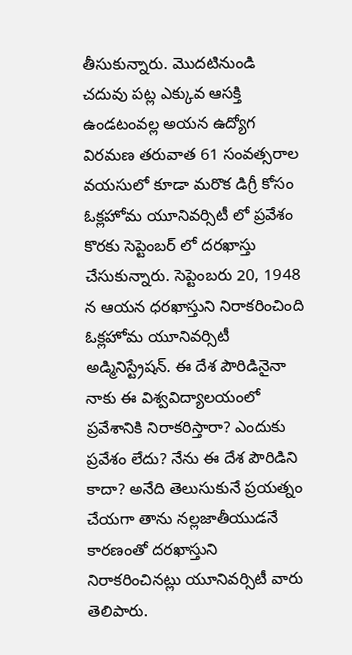తీసుకున్నారు. మొదటినుండి చదువు పట్ల ఎక్కువ ఆసక్తి ఉండటంవల్ల అయన ఉద్యోగ విరమణ తరువాత 61 సంవత్సరాల వయసులో కూడా మరొక డిగ్రీ కోసం ఓక్లహోమ యూనివర్సిటీ లో ప్రవేశం కొరకు సెప్టెంబర్ లో దరఖాస్తు చేసుకున్నారు. సెప్టెంబరు 20, 1948 న ఆయన ధరఖాస్తుని నిరాకరించింది ఓక్లహోమ యూనివర్సిటీ అడ్మినిస్ట్రేషన్. ఈ దేశ పౌరిడినైనా నాకు ఈ విశ్వవిద్యాలయంలో ప్రవేశానికి నిరాకరిస్తారా? ఎందుకు ప్రవేశం లేదు? నేను ఈ దేశ పౌరిడిని కాదా? అనేది తెలుసుకునే ప్రయత్నం చేయగా తాను నల్లజాతీయుడనే కారణంతో దరఖాస్తుని నిరాకరించినట్లు యూనివర్సిటీ వారు తెలిపారు.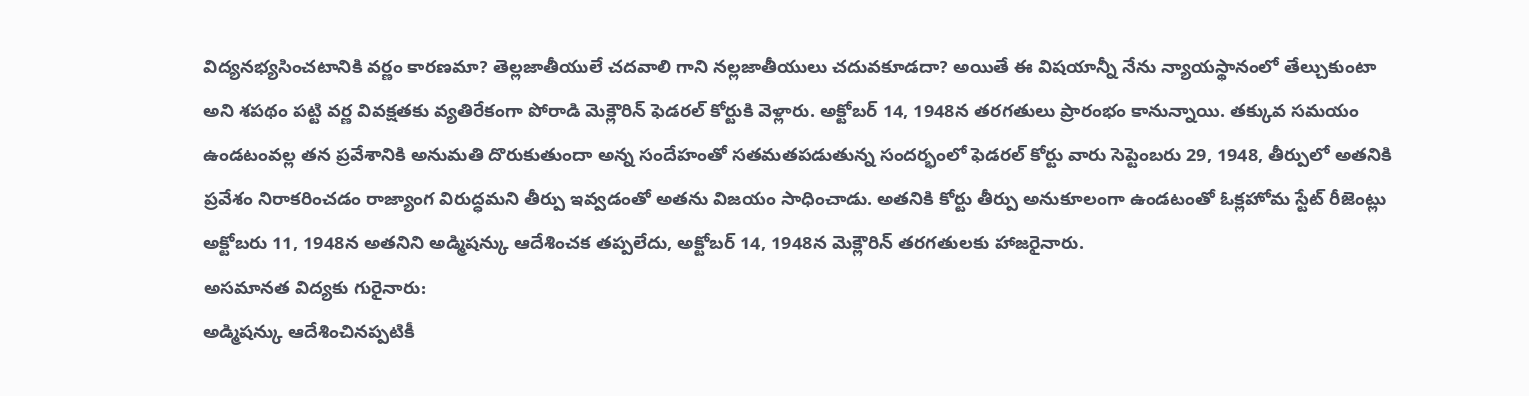విద్యనభ్యసించటానికి వర్ణం కారణమా? తెల్లజాతీయులే చదవాలి గాని నల్లజాతీయులు చదువకూడదా? అయితే ఈ విషయాన్నీ నేను న్యాయస్థానంలో తేల్చుకుంటా అని శపథం పట్టి వర్ణ వివక్షతకు వ్యతిరేకంగా పోరాడి మెక్లౌరిన్ ఫెడరల్ కోర్టుకి వెళ్లారు. అక్టోబర్ 14, 1948న తరగతులు ప్రారంభం కానున్నాయి. తక్కువ సమయం ఉండటంవల్ల తన ప్రవేశానికి అనుమతి దొరుకుతుందా అన్న సందేహంతో సతమతపడుతున్న సందర్భంలో ఫెడరల్ కోర్టు వారు సెప్టెంబరు 29, 1948, తీర్పులో అతనికి ప్రవేశం నిరాకరించడం రాజ్యాంగ విరుద్ధమని తీర్పు ఇవ్వడంతో అతను విజయం సాధించాడు. అతనికి కోర్టు తీర్పు అనుకూలంగా ఉండటంతో ఓక్లహోమ స్టేట్ రీజెంట్లు అక్టోబరు 11, 1948న అతనిని అడ్మిషన్కు ఆదేశించక తప్పలేదు, అక్టోబర్ 14, 1948న మెక్లౌరిన్ తరగతులకు హాజరైనారు.
అసమానత విద్యకు గురైనారు:
అడ్మిషన్కు ఆదేశించినప్పటికీ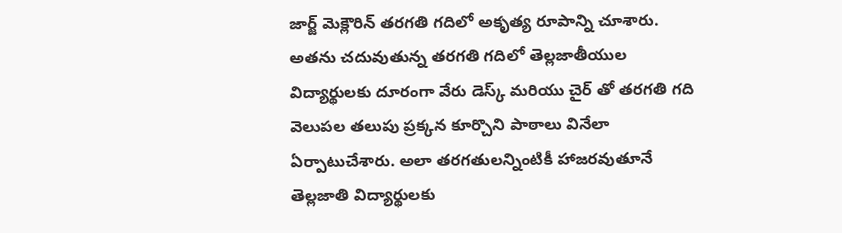జార్జ్ మెక్లౌరిన్ తరగతి గదిలో అకృత్య రూపాన్ని చూశారు. అతను చదువుతున్న తరగతి గదిలో తెల్లజాతీయుల విద్యార్థులకు దూరంగా వేరు డెస్క్ మరియు చైర్ తో తరగతి గది వెలుపల తలుపు ప్రక్కన కూర్చొని పాఠాలు వినేలా ఏర్పాటుచేశారు. అలా తరగతులన్నింటికీ హాజరవుతూనే తెల్లజాతి విద్యార్థులకు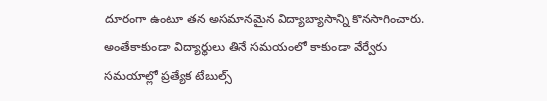దూరంగా ఉంటూ తన అసమానమైన విద్యాబ్యాసాన్ని కొనసాగించారు. అంతేకాకుండా విద్యార్థులు తినే సమయంలో కాకుండా వేర్వేరు సమయాల్లో ప్రత్యేక టేబుల్స్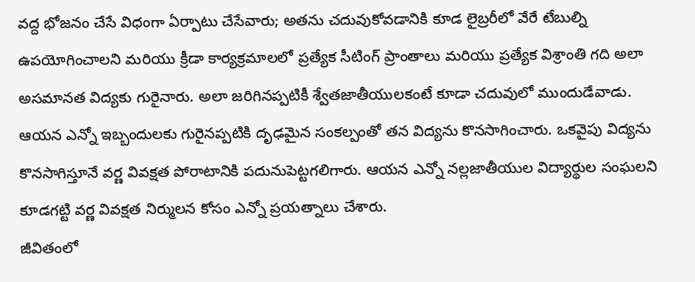వద్ద భోజనం చేసే విధంగా ఏర్పాటు చేసేవారు; అతను చదువుకోవడానికి కూడ లైబ్రరీలో వేరే టేబుల్ని ఉపయోగించాలని మరియు క్రీడా కార్యక్రమాలలో ప్రత్యేక సీటింగ్ ప్రాంతాలు మరియు ప్రత్యేక విశ్రాంతి గది అలా అసమానత విద్యకు గురైనారు. అలా జరిగినప్పటికీ శ్వేతజాతీయులకంటే కూడా చదువులో ముందుడేవాడు. ఆయన ఎన్నో ఇబ్బందులకు గురైనప్పటికి దృఢమైన సంకల్పంతో తన విద్యను కొనసాగించారు. ఒకవైపు విద్యను కొనసాగిస్తూనే వర్ణ వివక్షత పోరాటానికి పదునుపెట్టగలిగారు. ఆయన ఎన్నో నల్లజాతీయుల విద్యార్థుల సంఘలని కూడగట్టి వర్ణ వివక్షత నిర్ములన కోసం ఎన్నో ప్రయత్నాలు చేశారు.
జీవితంలో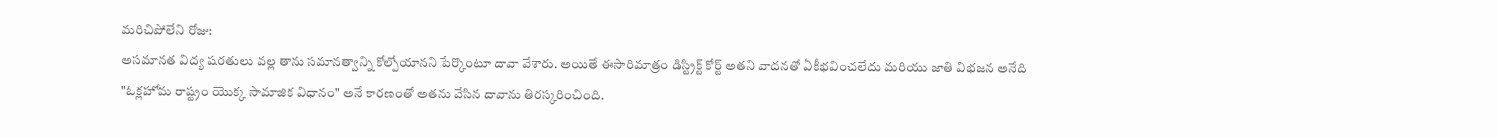మరిచిపోలేని రోజు:
అసమానత విద్య షరతులు వల్ల తాను సమానత్వాన్ని కోల్పోయానని పేర్కొంటూ దావా వేశారు. అయితే ఈసారిమాత్రం డిస్ట్రిక్ట్ కోర్ట్ అతని వాదనతో ఏకీభవించలేదు మరియు జాతి విభజన అనేది "ఓక్లహోమ రాష్ట్రం యొక్క సామాజిక విధానం" అనే కారణంతో అతను వేసిన దావాను తిరస్కరించింది.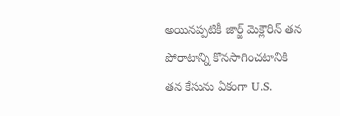అయినప్పటికీ జార్జ్ మెక్లౌరిన్ తన పోరాటాన్ని కొనసాగించటానికి తన కేసును ఏకంగా U.S.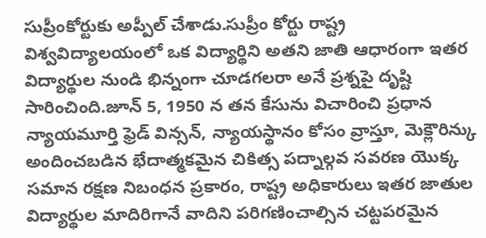సుప్రీంకోర్టుకు అప్పీల్ చేశాడు.సుప్రీం కోర్టు రాష్ట్ర విశ్వవిద్యాలయంలో ఒక విద్యార్థిని అతని జాతి ఆధారంగా ఇతర విద్యార్థుల నుండి భిన్నంగా చూడగలరా అనే ప్రశ్నపై దృష్టి సారించింది.జూన్ 5, 1950 న తన కేసును విచారించి ప్రధాన న్యాయమూర్తి ఫ్రెడ్ విన్సన్, న్యాయస్థానం కోసం వ్రాస్తూ, మెక్లౌరిన్కు అందించబడిన భేదాత్మకమైన చికిత్స పద్నాల్గవ సవరణ యొక్క సమాన రక్షణ నిబంధన ప్రకారం, రాష్ట్ర అధికారులు ఇతర జాతుల విద్యార్థుల మాదిరిగానే వాదిని పరిగణించాల్సిన చట్టపరమైన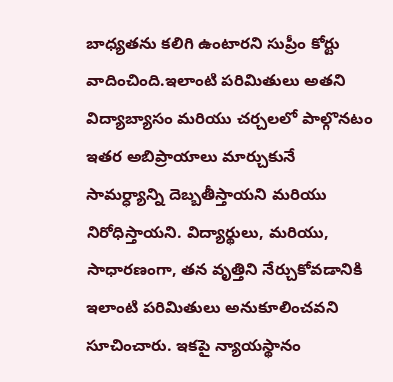బాధ్యతను కలిగి ఉంటారని సుప్రీం కోర్టు వాదించింది.ఇలాంటి పరిమితులు అతని విద్యాబ్యాసం మరియు చర్చలలో పాల్గొనటం ఇతర అబిప్రాయాలు మార్చుకునే సామర్ధ్యాన్ని దెబ్బతీస్తాయని మరియు నిరోధిస్తాయని. విద్యార్థులు, మరియు, సాధారణంగా, తన వృత్తిని నేర్చుకోవడానికి ఇలాంటి పరిమితులు అనుకూలించవని సూచించారు. ఇకపై న్యాయస్థానం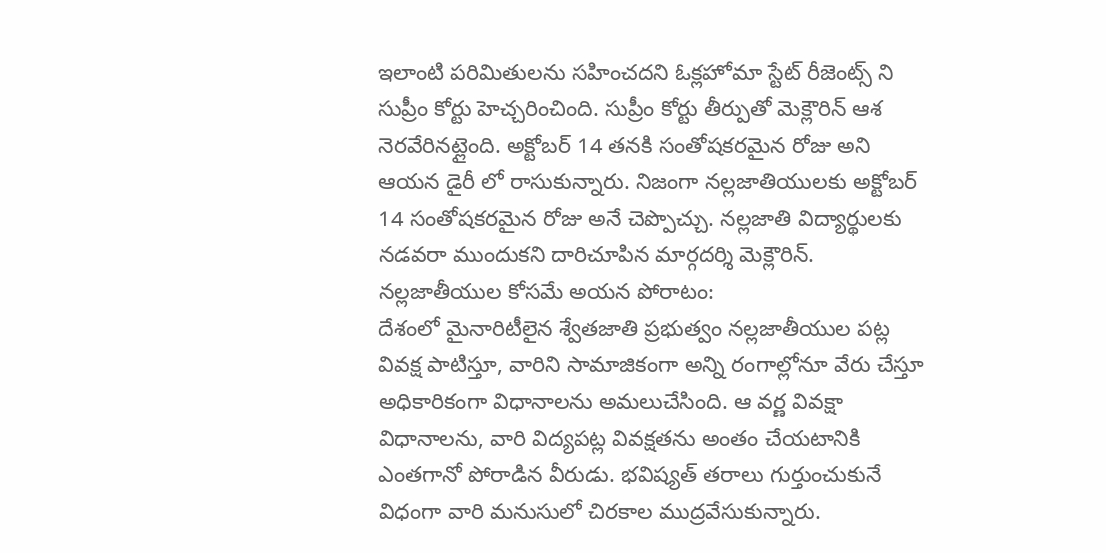ఇలాంటి పరిమితులను సహించదని ఓక్లహోమా స్టేట్ రీజెంట్స్ ని సుప్రీం కోర్టు హెచ్చరించింది. సుప్రీం కోర్టు తీర్పుతో మెక్లౌరిన్ ఆశ నెరవేరినట్లైంది. అక్టోబర్ 14 తనకి సంతోషకరమైన రోజు అని ఆయన డైరీ లో రాసుకున్నారు. నిజంగా నల్లజాతియులకు అక్టోబర్ 14 సంతోషకరమైన రోజు అనే చెప్పొచ్చు. నల్లజాతి విద్యార్థులకు నడవరా ముందుకని దారిచూపిన మార్గదర్శి మెక్లౌరిన్.
నల్లజాతీయుల కోసమే అయన పోరాటం:
దేశంలో మైనారిటీలైన శ్వేతజాతి ప్రభుత్వం నల్లజాతీయుల పట్ల వివక్ష పాటిస్తూ, వారిని సామాజికంగా అన్ని రంగాల్లోనూ వేరు చేస్తూ అధికారికంగా విధానాలను అమలుచేసింది. ఆ వర్ణ వివక్షా విధానాలను, వారి విద్యపట్ల వివక్షతను అంతం చేయటానికి ఎంతగానో పోరాడిన వీరుడు. భవిష్యత్ తరాలు గుర్తుంచుకునే విధంగా వారి మనుసులో చిరకాల ముద్రవేసుకున్నారు.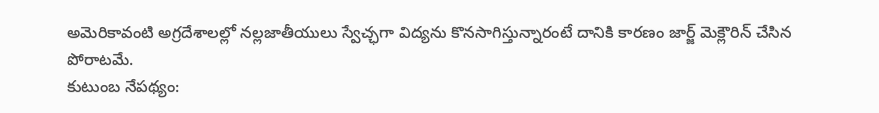అమెరికావంటి అగ్రదేశాలల్లో నల్లజాతీయులు స్వేచ్ఛగా విద్యను కొనసాగిస్తున్నారంటే దానికి కారణం జార్జ్ మెక్లౌరిన్ చేసిన పోరాటమే.
కుటుంబ నేపథ్యం: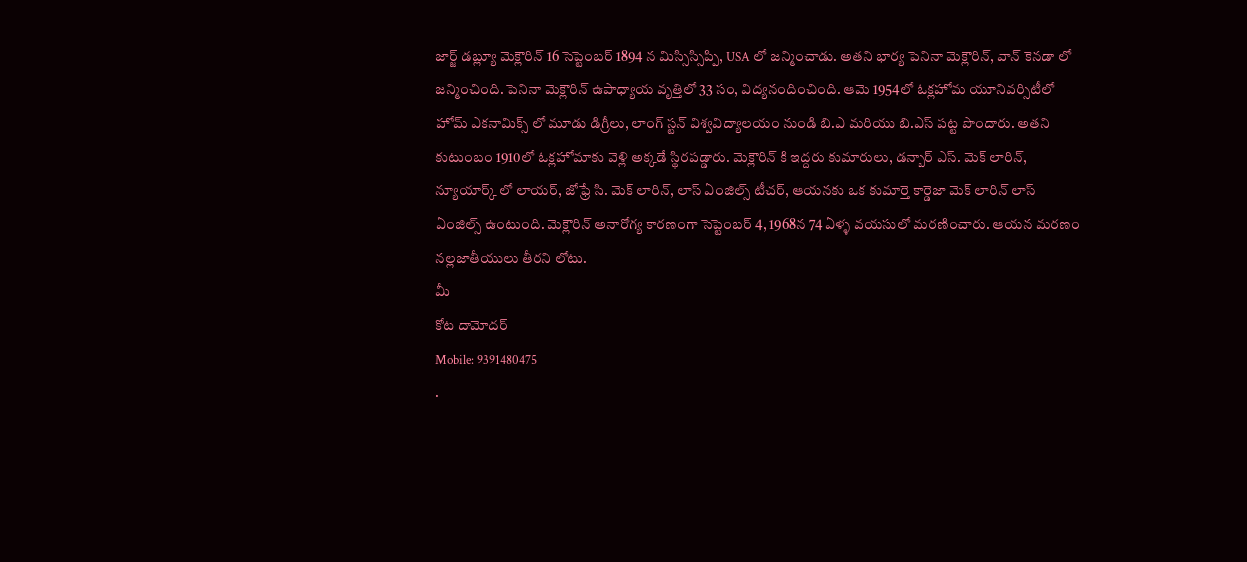జార్జ్ డబ్ల్యూ మెక్లౌరిన్ 16 సెప్టెంబర్ 1894 న మిస్సిస్సిప్పి, USA లో జన్మించాడు. అతని భార్య పెనినా మెక్లౌరిన్, వాన్ కెనడా లో జన్మించింది. పెనినా మెక్లౌరిన్ ఉపాధ్యాయ వృత్తిలో 33 సం, విద్యనందించింది. ఆమె 1954లో ఓక్లహోమ యూనివర్సిటీలో హోమ్ ఎకనామిక్స్ లో మూడు డిగ్రీలు, లాంగ్ స్టన్ విశ్వవిద్యాలయం నుండి బి.ఎ మరియు బి.ఎస్ పట్ట పొందారు. అతని కుటుంబం 1910లో ఓక్లహోమాకు వెళ్లి అక్కడే స్థిరపడ్డారు. మెక్లౌరిన్ కి ఇద్దరు కుమారులు, డన్బార్ ఎస్. మెక్ లారిన్, న్యూయార్క్ లో లాయర్, జోఫ్రే సి. మెక్ లారిన్, లాస్ ఏంజిల్స్ టీచర్, ఆయనకు ఒక కుమార్తె కార్డెజా మెక్ లారిన్ లాస్ ఏంజిల్స్ ఉంటుంది. మెక్లౌరిన్ అనారోగ్య కారణంగా సెప్టెంబర్ 4, 1968న 74 ఏళ్ళ వయసులో మరణించారు. ఆయన మరణం నల్లజాతీయులు తీరని లోటు.
మీ
కోట దామోదర్
Mobile: 9391480475
.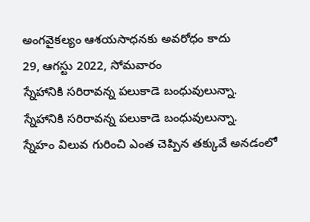అంగవైకల్యం ఆశయసాధనకు అవరోధం కాదు
29, ఆగస్టు 2022, సోమవారం
స్నేహానికి సరిరావన్న పలుకాడె బంధువులున్నా.
స్నేహానికి సరిరావన్న పలుకాడె బంధువులున్నా.
స్నేహం విలువ గురించి ఎంత చెప్పిన తక్కువే అనడంలో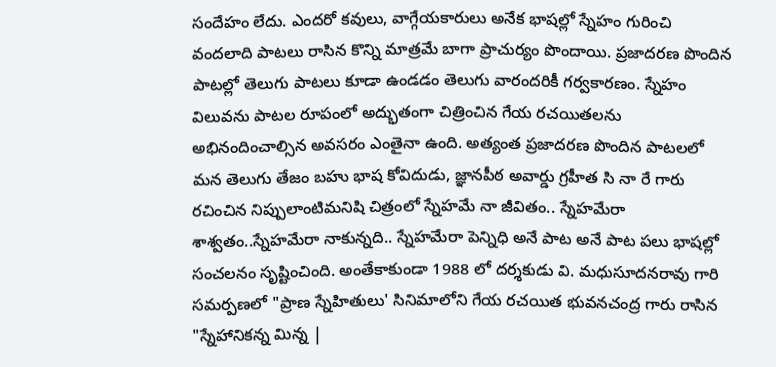సందేహం లేదు. ఎందరో కవులు, వాగ్గేయకారులు అనేక భాషల్లో స్నేహం గురించి వందలాది పాటలు రాసిన కొన్ని మాత్రమే బాగా ప్రాచుర్యం పొందాయి. ప్రజాదరణ పొందిన పాటల్లో తెలుగు పాటలు కూడా ఉండడం తెలుగు వారందరికీ గర్వకారణం. స్నేహం విలువను పాటల రూపంలో అద్భుతంగా చిత్రించిన గేయ రచయితలను అభినందించాల్సిన అవసరం ఎంతైనా ఉంది. అత్యంత ప్రజాదరణ పొందిన పాటలలో మన తెలుగు తేజం బహు భాష కోవిదుడు, జ్ఞానపీఠ అవార్డు గ్రహీత సి నా రే గారు రచించిన నిప్పులాంటిమనిషి చిత్రంలో స్నేహమే నా జీవితం.. స్నేహమేరా శాశ్వతం..స్నేహమేరా నాకున్నది.. స్నేహమేరా పెన్నిధి అనే పాట అనే పాట పలు భాషల్లో సంచలనం సృష్టించింది. అంతేకాకుండా 1988 లో దర్శకుడు వి. మధుసూదనరావు గారి సమర్పణలో "ప్రాణ స్నేహితులు' సినిమాలోని గేయ రచయిత భువనచంద్ర గారు రాసిన "స్నేహానికన్న మిన్న |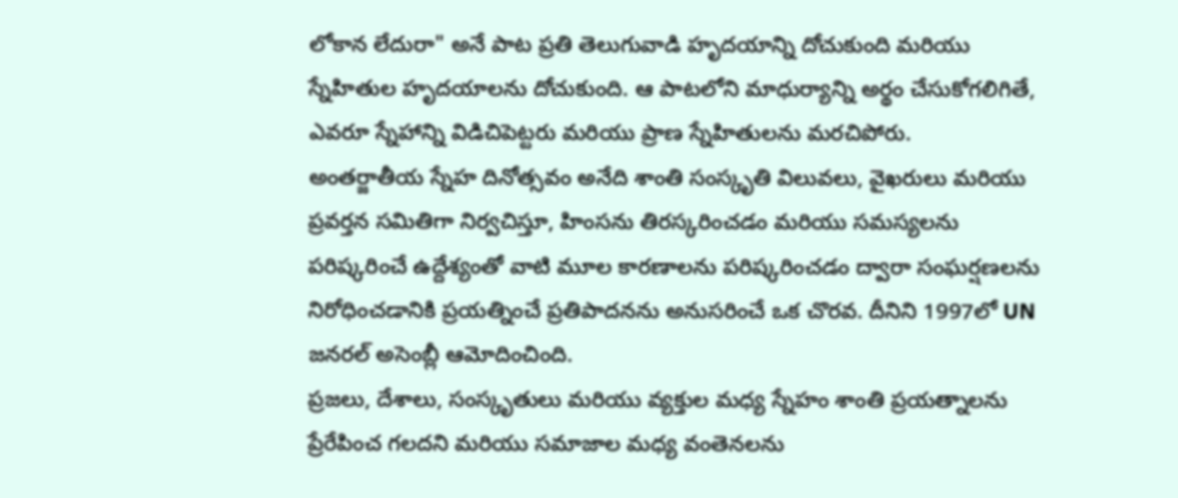లోకాన లేదురా" అనే పాట ప్రతి తెలుగువాడి హృదయాన్ని దోచుకుంది మరియు స్నేహితుల హృదయాలను దోచుకుంది. ఆ పాటలోని మాధుర్యాన్ని అర్థం చేసుకోగలిగితే, ఎవరూ స్నేహాన్ని విడిచిపెట్టరు మరియు ప్రాణ స్నేహితులను మరచిపోరు.
అంతర్జాతీయ స్నేహ దినోత్సవం అనేది శాంతి సంస్కృతి విలువలు, వైఖరులు మరియు ప్రవర్తన సమితిగా నిర్వచిస్తూ, హింసను తిరస్కరించడం మరియు సమస్యలను పరిష్కరించే ఉద్దేశ్యంతో వాటి మూల కారణాలను పరిష్కరించడం ద్వారా సంఘర్షణలను నిరోధించడానికి ప్రయత్నించే ప్రతిపాదనను అనుసరించే ఒక చొరవ. దీనిని 1997లో UN జనరల్ అసెంబ్లీ ఆమోదించింది.
ప్రజలు, దేశాలు, సంస్కృతులు మరియు వ్యక్తుల మధ్య స్నేహం శాంతి ప్రయత్నాలను ప్రేరేపించ గలదని మరియు సమాజాల మధ్య వంతెనలను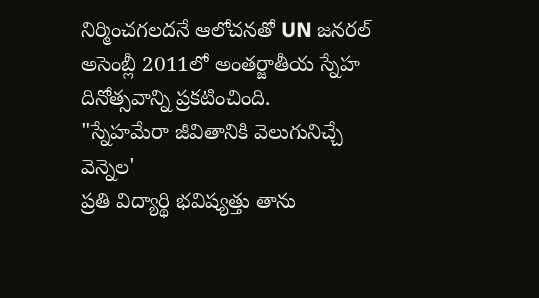నిర్మించగలదనే ఆలోచనతో UN జనరల్ అసెంబ్లీ 2011లో అంతర్జాతీయ స్నేహ దినోత్సవాన్ని ప్రకటించింది.
"స్నేహమేరా జీవితానికి వెలుగునిచ్చే వెన్నెల'
ప్రతి విద్యార్థి భవిష్యత్తు తాను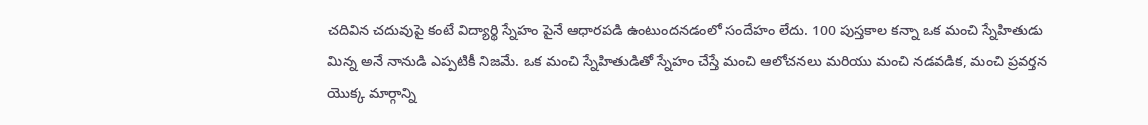చదివిన చదువుపై కంటే విద్యార్థి స్నేహం పైనే ఆధారపడి ఉంటుందనడంలో సందేహం లేదు. 100 పుస్తకాల కన్నా ఒక మంచి స్నేహితుడు మిన్న అనే నానుడి ఎప్పటికీ నిజమే. ఒక మంచి స్నేహితుడితో స్నేహం చేస్తే మంచి ఆలోచనలు మరియు మంచి నడవడిక, మంచి ప్రవర్తన యొక్క మార్గాన్ని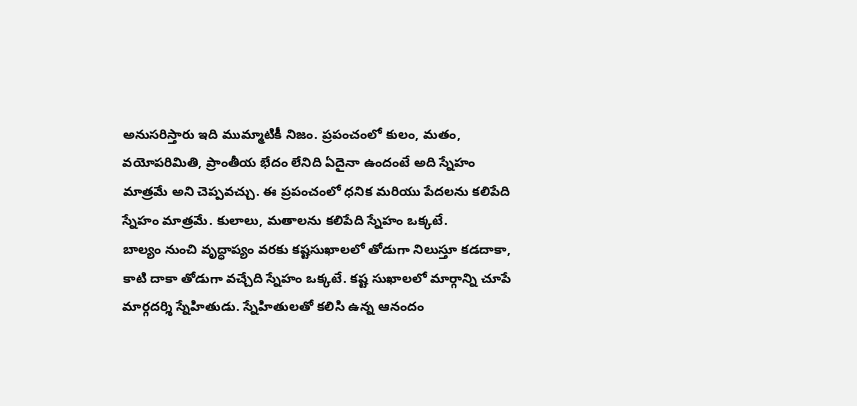అనుసరిస్తారు ఇది ముమ్మాటికీ నిజం. ప్రపంచంలో కులం, మతం, వయోపరిమితి, ప్రాంతీయ భేదం లేనిది ఏదైనా ఉందంటే అది స్నేహం మాత్రమే అని చెప్పవచ్చు. ఈ ప్రపంచంలో ధనిక మరియు పేదలను కలిపేది స్నేహం మాత్రమే. కులాలు, మతాలను కలిపేది స్నేహం ఒక్కటే.
బాల్యం నుంచి వృద్ధాప్యం వరకు కష్టసుఖాలలో తోడుగా నిలుస్తూ కడదాకా, కాటి దాకా తోడుగా వచ్చేది స్నేహం ఒక్కటే. కష్ట సుఖాలలో మార్గాన్ని చూపే మార్గదర్శి స్నేహితుడు. స్నేహితులతో కలిసి ఉన్న ఆనందం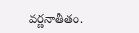వర్ణనాతీతం.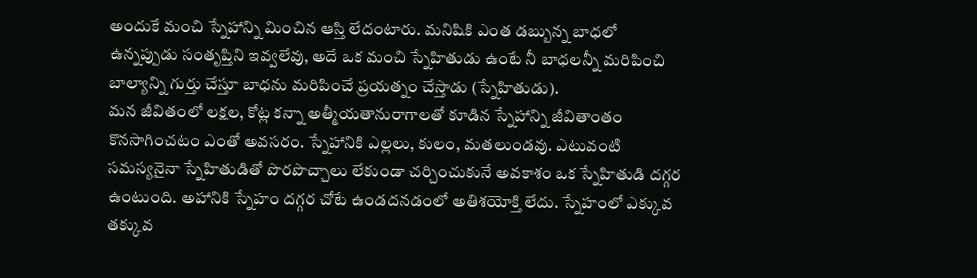అందుకే మంచి స్నేహాన్ని మించిన ఆస్తి లేదంటారు. మనిషికి ఎంత డబ్బున్న బాధలో ఉన్నప్పుడు సంతృప్తిని ఇవ్వలేవు, అదే ఒక మంచి స్నేహితుడు ఉంటే నీ బాధలన్నీ మరిపించి బాల్యాన్ని గుర్తు చేస్తూ బాధను మరిపించే ప్రయత్నం చేస్తాడు (స్నేహితుడు).
మన జీవితంలో లక్షల, కోట్ల కన్నా అత్మీయతానురాగాలతో కూడిన స్నేహాన్ని జీవితాంతం కొనసాగించటం ఎంతో అవసరం. స్నేహానికి ఎల్లలు, కులం, మతలుండవు. ఎటువంటి సమస్యనైనా స్నేహితుడితో పొరపొచ్చాలు లేకుండా చర్చించుకునే అవకాశం ఒక స్నేహితుడి దగ్గర ఉంటుంది. అహానికి స్నేహం దగ్గర చోటే ఉండదనడంలో అతిశయోక్తి లేదు. స్నేహంలో ఎక్కువ తక్కువ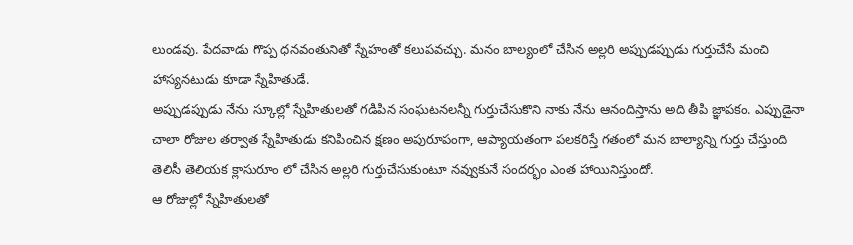లుండవు. పేదవాడు గొప్ప ధనవంతునితో స్నేహంతో కలుపవచ్చు. మనం బాల్యంలో చేసిన అల్లరి అప్పుడప్పుడు గుర్తుచేసే మంచి హాస్యనటుడు కూడా స్నేహితుడే.
అప్పుడప్పుడు నేను స్కూల్లో స్నేహితులతో గడిపిన సంఘటనలన్నీ గుర్తుచేసుకొని నాకు నేను ఆనందిస్తాను అది తీపి జ్ఞాపకం. ఎప్పుడైనా చాలా రోజుల తర్వాత స్నేహితుడు కనిపించిన క్షణం అపురూపంగా, ఆప్యాయతంగా పలకరిస్తే గతంలో మన బాల్యాన్ని గుర్తు చేస్తుంది
తెలిసీ తెలియక క్లాసురూం లో చేసిన అల్లరి గుర్తుచేసుకుంటూ నవ్వుకునే సందర్భం ఎంత హాయినిస్తుందో.
ఆ రోజుల్లో స్నేహితులతో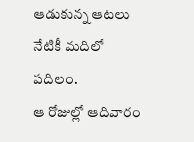ఆడుకున్న ఆటలు నేటికీ మదిలో పదిలం.
ఆ రోజుల్లో ఆదివారం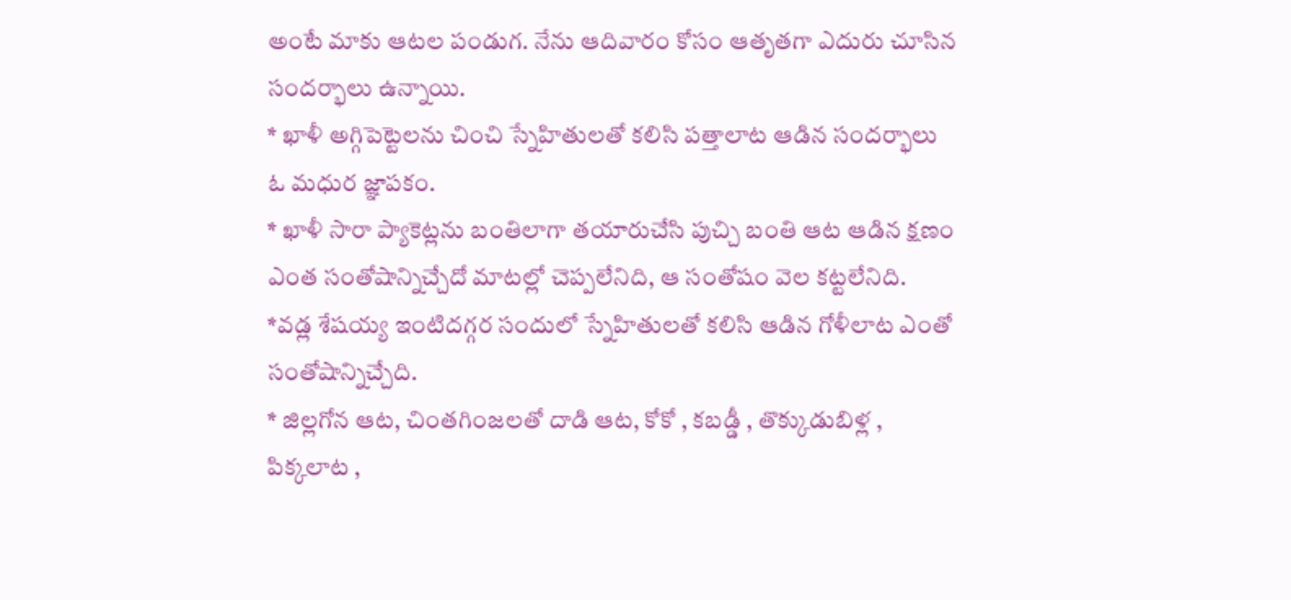అంటే మాకు ఆటల పండుగ. నేను ఆదివారం కోసం ఆతృతగా ఎదురు చూసిన సందర్భాలు ఉన్నాయి.
* ఖాళీ అగ్గిపెట్టెలను చించి స్నేహితులతో కలిసి పత్తాలాట ఆడిన సందర్భాలు ఓ మధుర జ్ఞాపకం.
* ఖాళీ సారా ప్యాకెట్లను బంతిలాగా తయారుచేసి పుచ్చి బంతి ఆట ఆడిన క్షణం ఎంత సంతోషాన్నిచ్చేదో మాటల్లో చెప్పలేనిది, ఆ సంతోషం వెల కట్టలేనిది.
*వడ్ల శేషయ్య ఇంటిదగ్గర సందులో స్నేహితులతో కలిసి ఆడిన గోళీలాట ఎంతో సంతోషాన్నిచ్చేది.
* జిల్లగోన ఆట, చింతగింజలతో దాడి ఆట, కోకో , కబడ్డీ , తొక్కుడుబిళ్ల , పిక్కలాట ,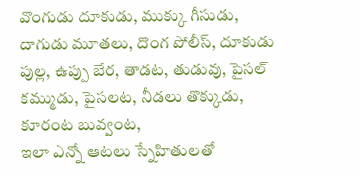వొంగుడు దూకుడు, ముక్కు గీసుడు, దాగుడు మూతలు, దొంగ పోలీస్, దూకుడు పుల్ల, ఉప్పు బేర, తాడట, తుడువు, పైసల్ కమ్ముడు, పైసలట, నీడలు తొక్కుడు, కూరంట బువ్వంట,
ఇలా ఎన్నో ఆటలు స్నేహితులతో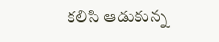కలిసి ఆడుకున్న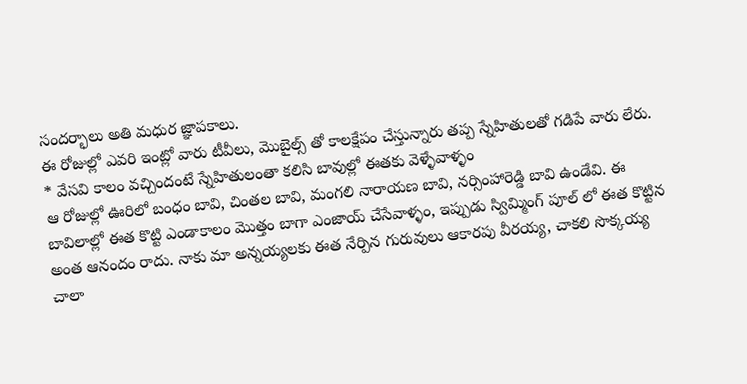సందర్భాలు అతి మధుర జ్ఞాపకాలు.
ఈ రోజుల్లో ఎవరి ఇంట్లో వారు టీవీలు, మొబైల్స్ తో కాలక్షేపం చేస్తున్నారు తప్ప స్నేహితులతో గడిపే వారు లేరు.
* వేసవి కాలం వచ్చిందంటే స్నేహితులంతా కలిసి బావుల్లో ఈతకు వెళ్ళేవాళ్ళం
ఆ రోజుల్లో ఊరిలో బంధం బావి, చింతల బావి, మంగలి నారాయణ బావి, నర్సింహారెడ్డి బావి ఉండేవి. ఈ బావిలాల్లో ఈత కొట్టి ఎండాకాలం మొత్తం బాగా ఎంజాయ్ చేసేవాళ్ళం, ఇప్పుడు స్విమ్మింగ్ పూల్ లో ఈత కొట్టిన అంత ఆనందం రాదు. నాకు మా అన్నయ్యలకు ఈత నేర్పిన గురువులు ఆకారపు వీరయ్య, చాకలి సొక్కయ్య చాలా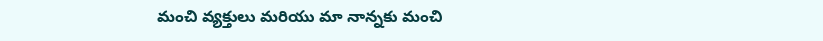మంచి వ్యక్తులు మరియు మా నాన్నకు మంచి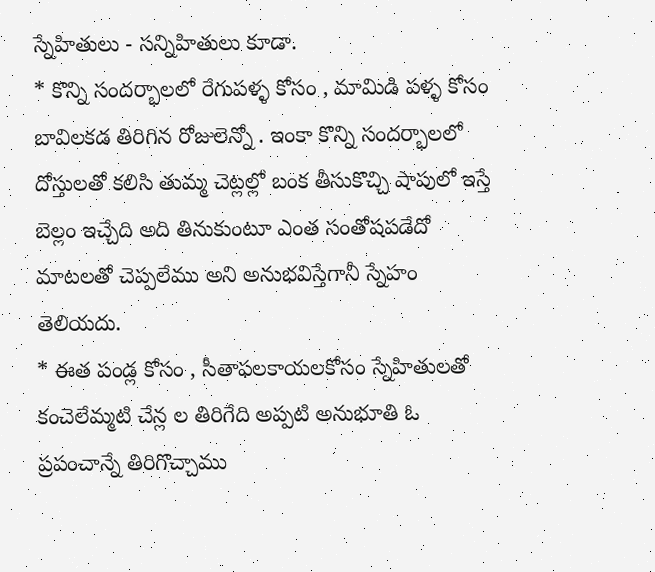స్నేహితులు - సన్నిహితులు కూడా.
* కొన్ని సందర్భాలలో రేగుపళ్ళ కోసం , మామిడి పళ్ళ కోసం బావిలకడ తిరిగిన రోజులెన్నో . ఇంకా కొన్ని సందర్భాలలో దోస్తులతో కలిసి తుమ్మ చెట్లల్లో బంక తీసుకొచ్చి షాపులో ఇస్తే బెల్లం ఇచ్చేది అది తినుకుంటూ ఎంత సంతోషపడేదో మాటలతో చెప్పలేము అని అనుభవిస్తేగానీ స్నేహం తెలియదు.
* ఈత పండ్ల కోసం , సీతాఫలకాయలకోసం స్నేహితులతో కంచెలేమ్మటి చేన్ల ల తిరిగేది అప్పటి అనుభూతి ఓ ప్రపంచాన్నే తిరిగొచ్చాము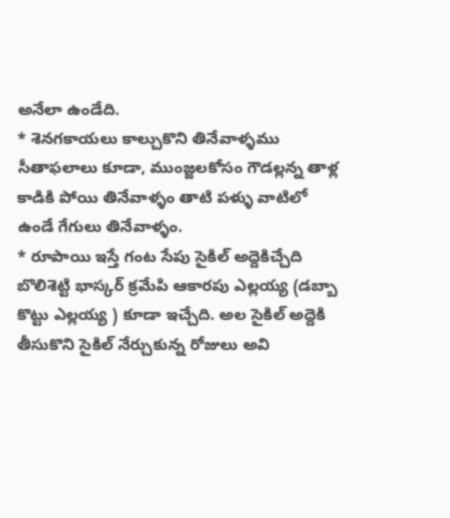అనేలా ఉండేది.
* శెనగకాయలు కాల్చుకొని తినేవాళ్ళము సీతాఫలాలు కూడా, ముంజ్జలకోసం గౌడల్లన్న తాళ్ల కాడికి పోయి తినేవాళ్ళం తాటి పళ్ళు వాటిలో ఉండే గేగులు తినేవాళ్ళం.
* రూపాయి ఇస్తే గంట సేపు సైకిల్ అద్దెకిచ్చేది బొలిశెట్టి భాస్కర్ క్రమేపి ఆకారపు ఎల్లయ్య (డబ్బా కొట్టు ఎల్లయ్య ) కూడా ఇచ్చేది. అల సైకిల్ అద్దెకి తీసుకొని సైకిల్ నేర్చుకున్న రోజులు అవి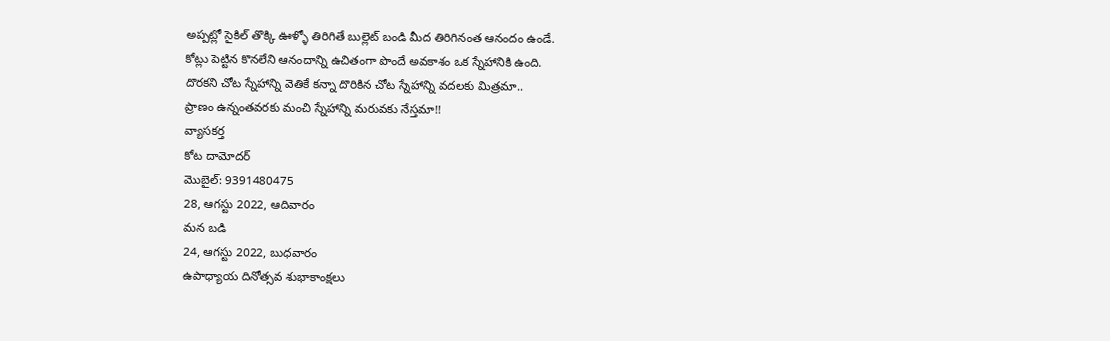అప్పట్లో సైకిల్ తొక్కి ఊళ్ళో తిరిగితే బుల్లెట్ బండి మీద తిరిగినంత ఆనందం ఉండే.
కోట్లు పెట్టిన కొనలేని ఆనందాన్ని ఉచితంగా పొందే అవకాశం ఒక స్నేహానికి ఉంది.
దొరకని చోట స్నేహాన్ని వెతికే కన్నా దొరికిన చోట స్నేహాన్ని వదలకు మిత్రమా..
ప్రాణం ఉన్నంతవరకు మంచి స్నేహాన్ని మరువకు నేస్తమా!!
వ్యాసకర్త
కోట దామోదర్
మొబైల్: 9391480475
28, ఆగస్టు 2022, ఆదివారం
మన బడి
24, ఆగస్టు 2022, బుధవారం
ఉపాధ్యాయ దినోత్సవ శుభాకాంక్షలు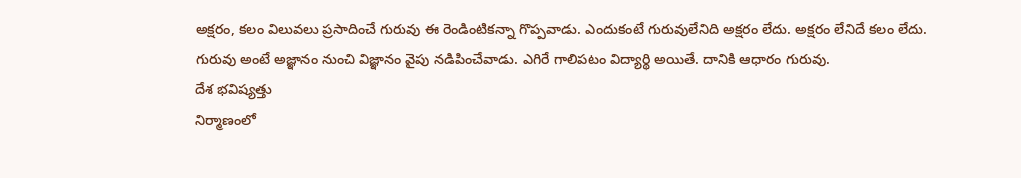అక్షరం, కలం విలువలు ప్రసాదించే గురువు ఈ రెండింటికన్నా గొప్పవాడు. ఎందుకంటే గురువులేనిది అక్షరం లేదు. అక్షరం లేనిదే కలం లేదు.
గురువు అంటే అజ్ఞానం నుంచి విజ్ఞానం వైపు నడిపించేవాడు. ఎగిరే గాలిపటం విద్యార్థి అయితే. దానికి ఆధారం గురువు.
దేశ భవిష్యత్తు
నిర్మాణంలో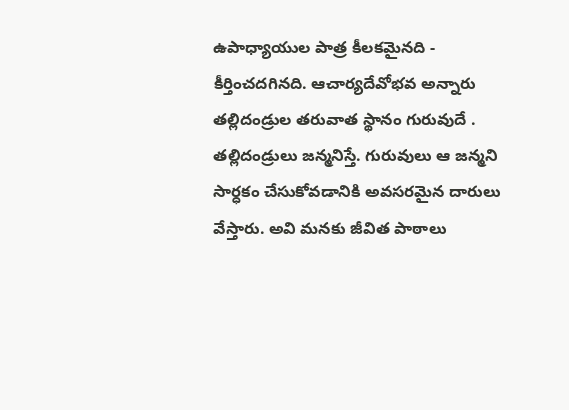ఉపాధ్యాయుల పాత్ర కీలకమైనది - కీర్తించదగినది. ఆచార్యదేవోభవ అన్నారు
తల్లిదండ్రుల తరువాత స్థానం గురువుదే . తల్లిదండ్రులు జన్మనిస్తే. గురువులు ఆ జన్మని సార్ధకం చేసుకోవడానికి అవసరమైన దారులు వేస్తారు. అవి మనకు జీవిత పాఠాలు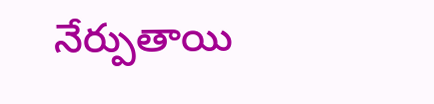నేర్పుతాయి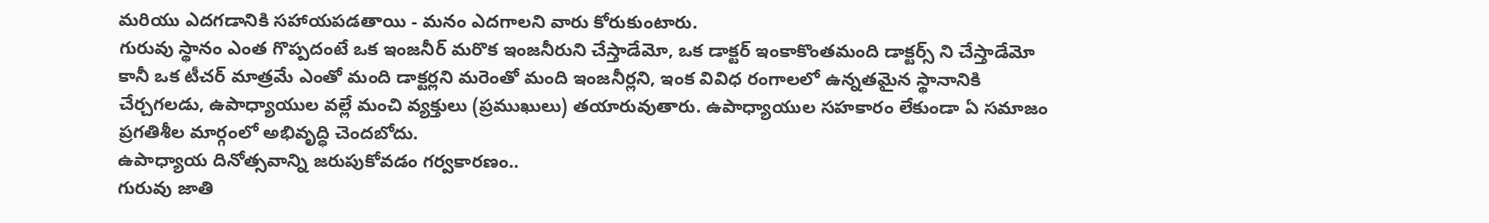మరియు ఎదగడానికి సహాయపడతాయి - మనం ఎదగాలని వారు కోరుకుంటారు.
గురువు స్థానం ఎంత గొప్పదంటే ఒక ఇంజనీర్ మరొక ఇంజనీరుని చేస్తాడేమో, ఒక డాక్టర్ ఇంకాకొంతమంది డాక్టర్స్ ని చేస్తాడేమో కానీ ఒక టీచర్ మాత్రమే ఎంతో మంది డాక్టర్లని మరెంతో మంది ఇంజనీర్లని, ఇంక వివిధ రంగాలలో ఉన్నతమైన స్థానానికి చేర్చగలడు, ఉపాధ్యాయుల వల్లే మంచి వ్యక్తులు (ప్రముఖులు) తయారువుతారు. ఉపాధ్యాయుల సహకారం లేకుండా ఏ సమాజం ప్రగతిశీల మార్గంలో అభివృద్ధి చెందబోదు.
ఉపాధ్యాయ దినోత్సవాన్ని జరుపుకోవడం గర్వకారణం..
గురువు జాతి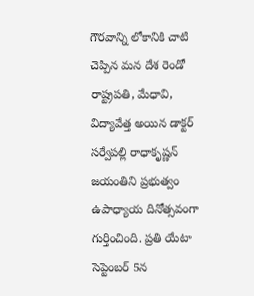గౌరవాన్ని లోకానికి చాటి చెప్పిన మన దేశ రెండో రాష్ట్రపతి, మేధావి, విద్యావేత్త అయిన డాక్టర్ సర్వేపల్లి రాధాకృష్ణన్ జయంతిని ప్రభుత్వం ఉపాధ్యాయ దినోత్సవంగా గుర్తించింది. ప్రతి యేటా సెప్టెంబర్ 5న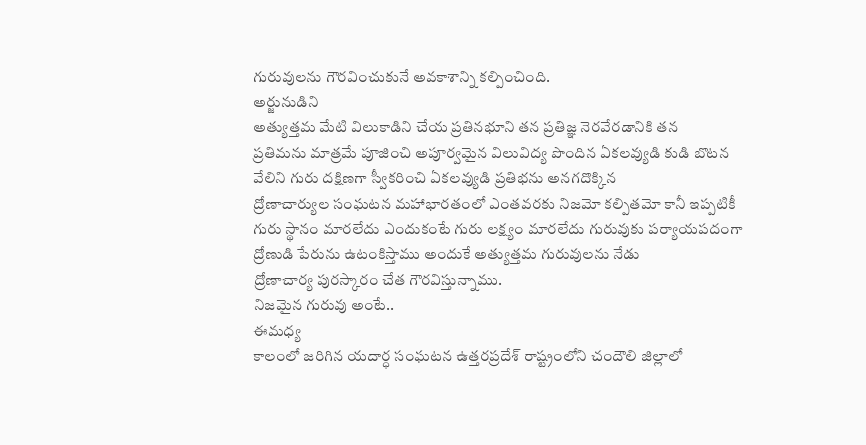గురువులను గౌరవించుకునే అవకాశాన్ని కల్పించింది.
అర్జునుడిని
అత్యుత్తమ మేటి విలుకాడిని చేయ ప్రతినభూని తన ప్రతిజ్ఞ నెరవేరడానికి తన
ప్రతిమను మాత్రమే పూజించి అపూర్వమైన విలువిద్య పొందిన ఏకలవ్యుడి కుడి బొటన
వేలిని గురు దక్షిణగా స్వీకరించి ఏకలవ్యుడి ప్రతిభను అనగదొక్కిన
ద్రోణాచార్యుల సంఘటన మహాభారతంలో ఎంతవరకు నిజమో కల్పితమో కానీ ఇప్పటికీ
గురు స్థానం మారలేదు ఎందుకంటే గురు లక్ష్యం మారలేదు గురువుకు పర్యాయపదంగా
ద్రోణుడి పేరును ఉటంకిస్తాము అందుకే అత్యుత్తమ గురువులను నేడు
ద్రోణాచార్య పురస్కారం చేత గౌరవిస్తున్నాము.
నిజమైన గురువు అంటే..
ఈమధ్య
కాలంలో జరిగిన యదార్ధ సంఘటన ఉత్తరప్రదేశ్ రాష్ట్రంలోని చందౌలి జిల్లాలో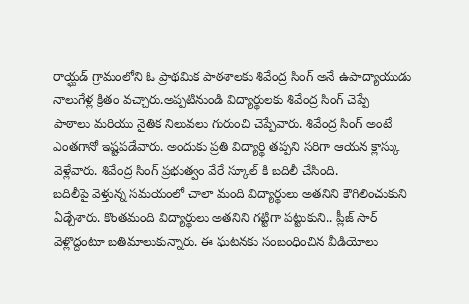రాయ్ఘడ్ గ్రామంలోని ఓ ప్రాథమిక పాఠశాలకు శివేంద్ర సింగ్ అనే ఉపాద్యాయుడు
నాలుగేళ్ల క్రితం వచ్చారు.అప్పటినుండి విద్యార్థులకు శివేంద్ర సింగ్ చెప్పే
పాఠాలు మరియు నైతిక నిలువలు గురుంచి చెప్పేవారు. శివేంద్ర సింగ్ అంటే
ఎంతగానో ఇష్టపడేవారు. అందుకు ప్రతి విద్యార్థి తప్పని సరిగా ఆయన క్లాస్కు
వెళ్లేవారు. శివేంద్ర సింగ్ ప్రభుత్వం వేరే స్కూల్ కి బదిలీ చేసింది.
బదిలీపై వెళ్తున్న సమయంలో చాలా మంది విద్యార్థులు అతనిని కౌగిలించుకుని
ఏడ్చేశారు. కొంతమంది విద్యార్థులు అతనిని గట్టిగా పట్టుకుని.. ప్లీజ్ సార్
వెళ్లొద్దంటూ బతిమాలుకున్నారు. ఈ ఘటనకు సంబంధించిన వీడియోలు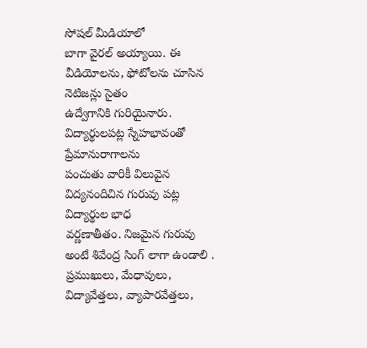సోషల్ మీడియాలో
బాగా వైరల్ అయ్యాయి. ఈ వీడియోలను, ఫోటోలను చూసిన నెటిజన్లు సైతం
ఉద్వేగానికి గురియైనారు. విద్యార్థులపట్ల స్నేహభావంతో ప్రేమానురాగాలను
పంచుతు వారికీ విలువైన విద్యనందిచిన గురువు పట్ల విద్యార్థుల భాధ
వర్ణణాతీతం. నిజమైన గురువు అంటే శివేంద్ర సింగ్ లాగా ఉండాలి .
ప్రముఖులు, మేధావులు, విద్యావేత్తలు, వ్యాపారవేత్తలు,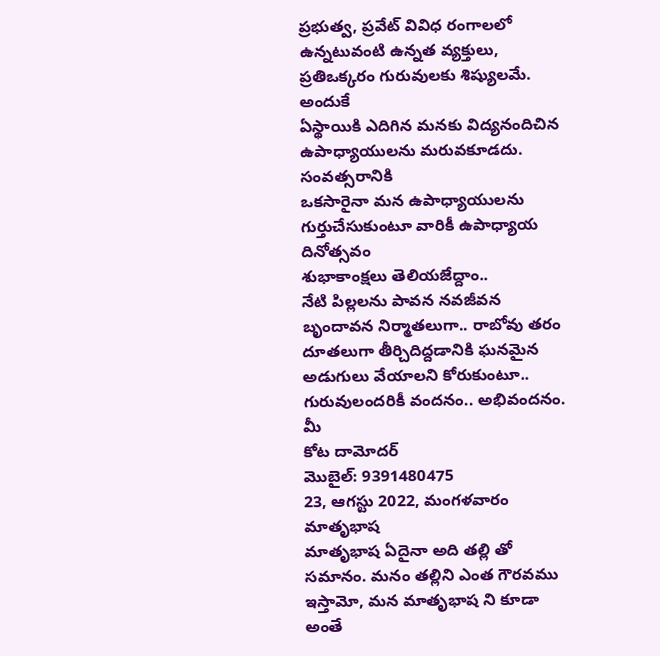ప్రభుత్వ, ప్రవేట్ వివిధ రంగాలలో ఉన్నటువంటి ఉన్నత వ్యక్తులు, ప్రతిఒక్కరం గురువులకు శిష్యులమే.
అందుకే
ఏస్థాయికి ఎదిగిన మనకు విద్యనందిచిన ఉపాధ్యాయులను మరువకూడదు. సంవత్సరానికి
ఒకసారైనా మన ఉపాధ్యాయులను గుర్తుచేసుకుంటూ వారికీ ఉపాధ్యాయ దినోత్సవం
శుభాకాంక్షలు తెలియజేద్దాం..
నేటి పిల్లలను పావన నవజీవన బృందావన నిర్మాతలుగా.. రాబోవు తరం
దూతలుగా తీర్చిదిద్దడానికి ఘనమైన అడుగులు వేయాలని కోరుకుంటూ..
గురువులందరికీ వందనం.. అభివందనం.
మీ
కోట దామోదర్
మొబైల్: 9391480475
23, ఆగస్టు 2022, మంగళవారం
మాతృభాష
మాతృభాష ఏదైనా అది తల్లి తో సమానం. మనం తల్లిని ఎంత గౌరవము ఇస్తామో, మన మాతృభాష ని కూడా అంతే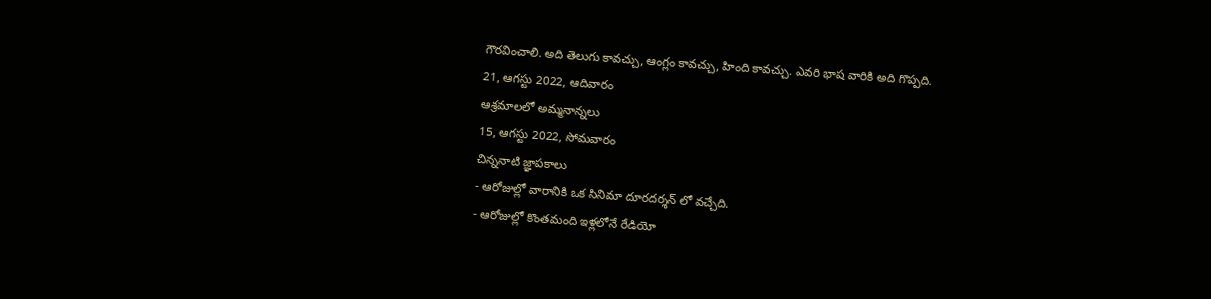గౌరవించాలి. అది తెలుగు కావచ్చు, ఆంగ్లం కావచ్చు, హింది కావచ్చు. ఎవరి భాష వారికి అది గొప్పది.
21, ఆగస్టు 2022, ఆదివారం
ఆశ్రమాలలో అమ్మనాన్నలు
15, ఆగస్టు 2022, సోమవారం
చిన్ననాటి జ్ఞాపకాలు
- ఆరోజుల్లో వారానికి ఒక సినిమా దూరదర్శన్ లో వచ్చేది.
- ఆరోజుల్లో కొంతమంది ఇళ్లలోనే రేడియో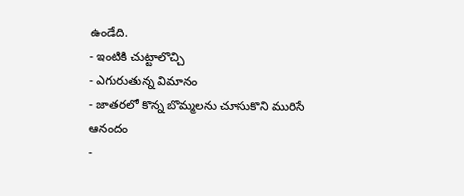ఉండేది.
- ఇంటికి చుట్టాలొచ్చి
- ఎగురుతున్న విమానం
- జాతరలో కొన్న బొమ్మలను చూసుకొని మురిసే ఆనందం
-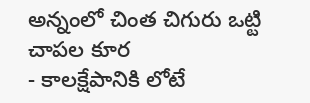అన్నంలో చింత చిగురు ఒట్టి చాపల కూర
- కాలక్షేపానికి లోటే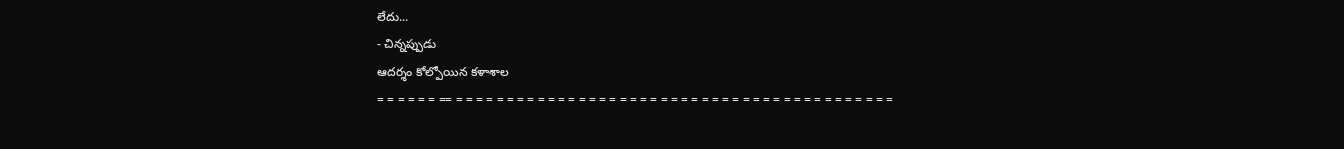లేదు...
- చిన్నప్పుడు
ఆదర్శం కోల్పోయిన కళాశాల
= = = = = = == = = = = = = = = = = = = = = = = = = = = = = = = = = = = = = = = = = = = = = = = = = =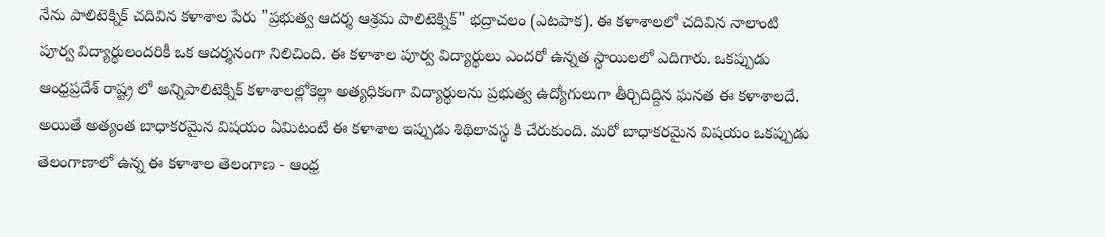నేను పాలిటెక్నిక్ చదివిన కళాశాల పేరు "ప్రభుత్వ ఆదర్శ ఆశ్రమ పాలిటెక్నిక్" భద్రాచలం (ఎటపాక). ఈ కళాశాలలో చదివిన నాలాంటి పూర్వ విద్యార్థులందరికీ ఒక ఆదర్శనంగా నిలిచింది. ఈ కళాశాల పూర్వ విద్యార్థులు ఎందరో ఉన్నత స్థాయిలలో ఎదిగారు. ఒకప్పుడు ఆంధ్రప్రదేశ్ రాష్ట్ర లో అన్నిపాలిటెక్నిక్ కళాశాలల్లోకెల్లా అత్యధికంగా విద్యార్థులను ప్రభుత్వ ఉద్యోగులుగా తీర్చిదిద్దిన ఘనత ఈ కళాశాలదే. అయితే అత్యంత బాధాకరమైన విషయం ఏమిటంటే ఈ కళాశాల ఇప్పుడు శిథిలావస్థ కి చేరుకుంది. మరో బాధాకరమైన విషయం ఒకప్పుడు తెలంగాణాలో ఉన్న ఈ కళాశాల తెలంగాణ - ఆంధ్ర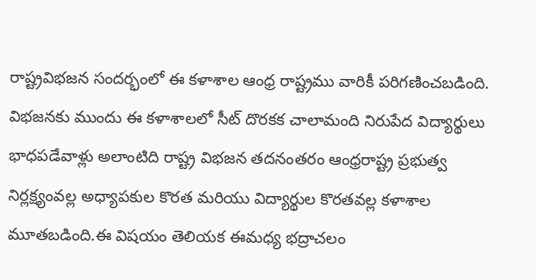రాష్ట్రవిభజన సందర్భంలో ఈ కళాశాల ఆంధ్ర రాష్ట్రము వారికీ పరిగణించబడింది. విభజనకు ముందు ఈ కళాశాలలో సీట్ దొరకక చాలామంది నిరుపేద విద్యార్థులు భాధపడేవాళ్లు అలాంటిది రాష్ట్ర విభజన తదనంతరం ఆంధ్రరాష్ట్ర ప్రభుత్వ నిర్లక్ష్యంవల్ల అధ్యాపకుల కొరత మరియు విద్యార్థుల కొరతవల్ల కళాశాల మూతబడింది.ఈ విషయం తెలియక ఈమధ్య భద్రాచలం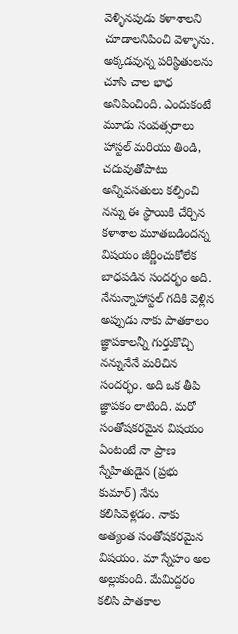వెళ్ళినపుడు కళాశాలని చూడాలనిపించి వెళ్ళాను. అక్కడవున్న పరిస్థితులను చూసి చాల భాధ అనిపించింది. ఎందుకంటే మూడు సంవత్సరాలు హాస్టల్ మరియు తిండి, చదువుతోపాటు అన్నివసతులు కల్పించి నన్ను ఈ స్థాయికి చేర్చిన కళాశాల మూతబడిందన్న విషయం జీర్ణించుకోలేక బాధపడిన సందర్భం అది. నేనున్నాహాస్టల్ గదికి వెళ్లిన అప్పుడు నాకు పాతకాలం జ్ఞాపకాలన్నీ గుర్తుకొచ్చి నన్నునేనే మరిచిన సందర్భం. అది ఒక తీపి జ్ఞాపకం లాటింది. మరో సంతోషకరమైన విషయం ఏంటంటే నా ప్రాణ స్నేహితుడైన (ప్రభు కుమార్) నేను కలిసివెళ్లడం. నాకు అత్యంత సంతోషకరమైన విషయం. మా స్నేహం అల అల్లుకుంది. మేమిద్దరం కలిసి పాతకాల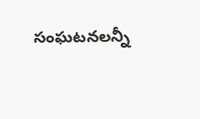సంఘటనలన్నీ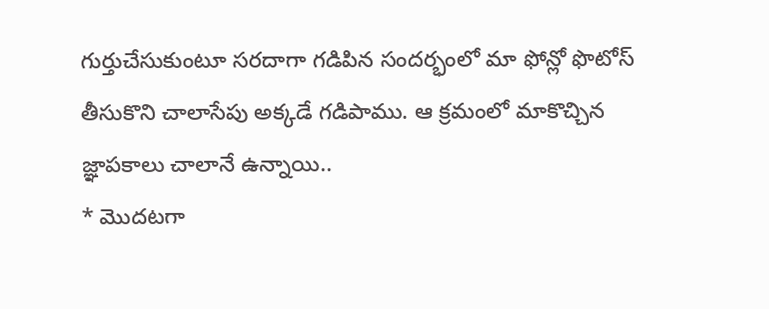గుర్తుచేసుకుంటూ సరదాగా గడిపిన సందర్భంలో మా ఫోన్లో ఫొటోస్ తీసుకొని చాలాసేపు అక్కడే గడిపాము. ఆ క్రమంలో మాకొచ్చిన జ్ఞాపకాలు చాలానే ఉన్నాయి..
* మొదటగా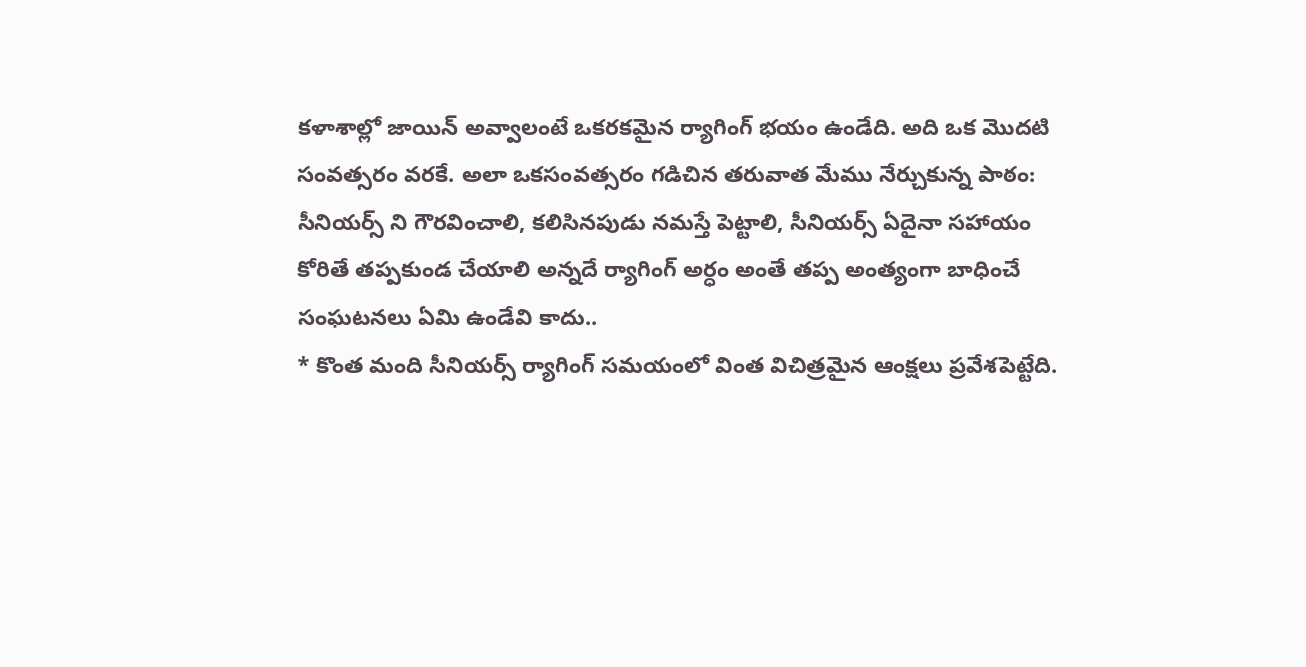కళాశాల్లో జాయిన్ అవ్వాలంటే ఒకరకమైన ర్యాగింగ్ భయం ఉండేది. అది ఒక మొదటి సంవత్సరం వరకే. అలా ఒకసంవత్సరం గడిచిన తరువాత మేము నేర్చుకున్న పాఠం: సీనియర్స్ ని గౌరవించాలి, కలిసినపుడు నమస్తే పెట్టాలి, సీనియర్స్ ఏదైనా సహాయం కోరితే తప్పకుండ చేయాలి అన్నదే ర్యాగింగ్ అర్ధం అంతే తప్ప అంత్యంగా బాధించే సంఘటనలు ఏమి ఉండేవి కాదు..
* కొంత మంది సీనియర్స్ ర్యాగింగ్ సమయంలో వింత విచిత్రమైన ఆంక్షలు ప్రవేశపెట్టేది.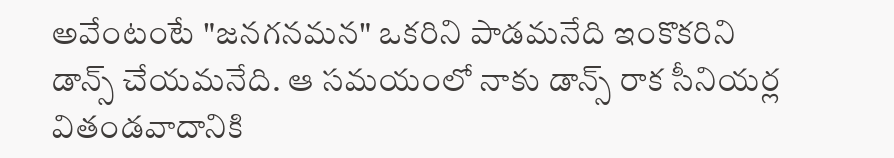అవేంటంటే "జనగనమన" ఒకరిని పాడమనేది ఇంకొకరిని డాన్స్ చేయమనేది. ఆ సమయంలో నాకు డాన్స్ రాక సీనియర్ల వితండవాదానికి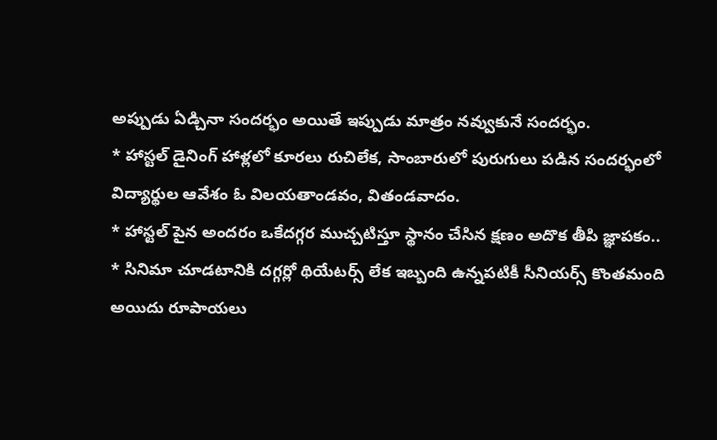అప్పుడు ఏడ్చినా సందర్భం అయితే ఇప్పుడు మాత్రం నవ్వుకునే సందర్భం.
* హాస్టల్ డైనింగ్ హాళ్లలో కూరలు రుచిలేక, సాంబారులో పురుగులు పడిన సందర్భంలో విద్యార్థుల ఆవేశం ఓ విలయతాండవం, వితండవాదం.
* హాస్టల్ పైన అందరం ఒకేదగ్గర ముచ్చటిస్తూ స్థానం చేసిన క్షణం అదొక తీపి జ్ఞాపకం..
* సినిమా చూడటానికి దగ్గర్లో థియేటర్స్ లేక ఇబ్బంది ఉన్నపటికీ సీనియర్స్ కొంతమంది అయిదు రూపాయలు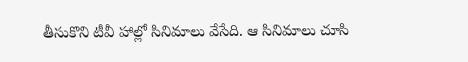తీసుకొని టీవీ హాల్లో సినిమాలు వేసేది. ఆ సినిమాలు చూసి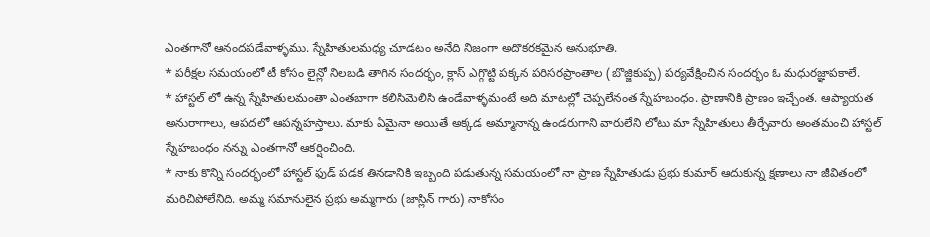ఎంతగానో ఆనందపడేవాళ్ళము. స్నేహితులమధ్య చూడటం అనేది నిజంగా అదొకరకమైన అనుభూతి.
* పరీక్షల సమయంలో టీ కోసం లైన్లో నిలబడి తాగిన సందర్భం, క్లాస్ ఎగ్గొట్టి పక్కన పరిసరప్రాంతాల (బొజ్జికుప్ప) పర్యవేక్షించిన సందర్భం ఓ మధురజ్ఞాపకాలే.
* హాస్టల్ లో ఉన్న స్నేహితులమంతా ఎంతబాగా కలిసిమెలిసి ఉండేవాళ్ళమంటే అది మాటల్లో చెప్పలేనంత స్నేహబంధం. ప్రాణానికి ప్రాణం ఇచ్చేంత. ఆప్యాయత అనురాగాలు, ఆపదలో ఆపన్నహస్తాలు. మాకు ఏమైనా అయితే అక్కడ అమ్మానాన్న ఉండరుగాని వారులేని లోటు మా స్నేహితులు తీర్చేవారు అంతమంచి హాస్టల్ స్నేహబంధం నన్ను ఎంతగానో ఆకర్షించింది.
* నాకు కొన్ని సందర్భంలో హాస్టల్ ఫుడ్ పడక తినడానికి ఇబ్బంది పడుతున్న సమయంలో నా ప్రాణ స్నేహితుడు ప్రభు కుమార్ ఆదుకున్న క్షణాలు నా జీవితంలో మరిచిపోలేనిది. అమ్మ సమానులైన ప్రభు అమ్మగారు (జాస్లిన్ గారు) నాకోసం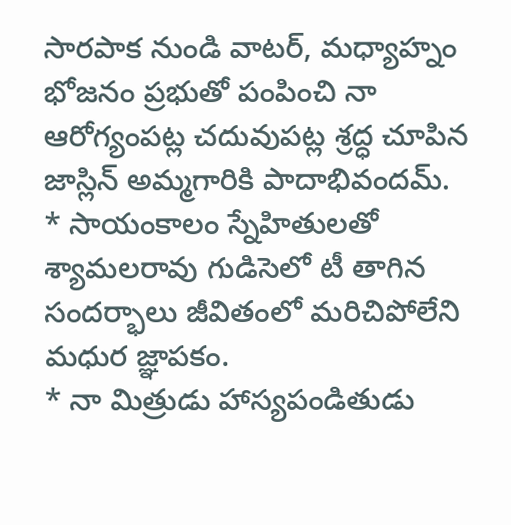సారపాక నుండి వాటర్, మధ్యాహ్నం భోజనం ప్రభుతో పంపించి నా ఆరోగ్యంపట్ల చదువుపట్ల శ్రద్ధ చూపిన జాస్లిన్ అమ్మగారికి పాదాభివందమ్.
* సాయంకాలం స్నేహితులతో శ్యామలరావు గుడిసెలో టీ తాగిన సందర్భాలు జీవితంలో మరిచిపోలేని మధుర జ్ఞాపకం.
* నా మిత్రుడు హాస్యపండితుడు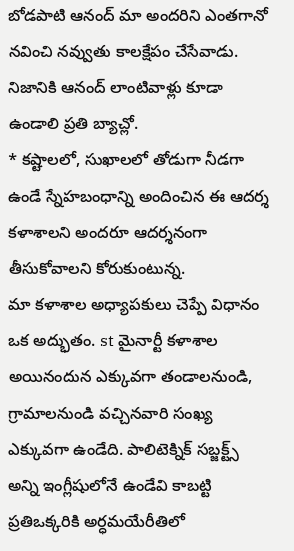బోడపాటి ఆనంద్ మా అందరిని ఎంతగానో నవించి నవ్వుతు కాలక్షేపం చేసేవాడు. నిజానికి ఆనంద్ లాంటివాళ్లు కూడా ఉండాలి ప్రతి బ్యాచ్లో.
* కష్టాలలో, సుఖాలలో తోడుగా నీడగా ఉండే స్నేహబంధాన్ని అందించిన ఈ ఆదర్శ కళాశాలని అందరూ ఆదర్శనంగా తీసుకోవాలని కోరుకుంటున్న.
మా కళాశాల అధ్యాపకులు చెప్పే విధానం ఒక అద్భుతం. st మైనార్టీ కళాశాల అయినందున ఎక్కువగా తండాలనుండి, గ్రామాలనుండి వచ్చినవారి సంఖ్య ఎక్కువగా ఉండేది. పాలిటెక్నిక్ సబ్జక్ట్స్ అన్ని ఇంగ్లీషులోనే ఉండేవి కాబట్టి ప్రతిఒక్కరికి అర్ధమయేరీతిలో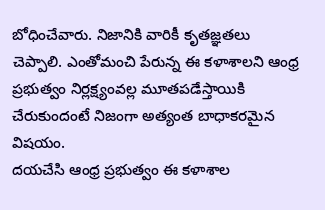బోధించేవారు. నిజానికి వారికీ కృతజ్ఞతలు చెప్పాలి. ఎంతోమంచి పేరున్న ఈ కళాశాలని ఆంధ్ర ప్రభుత్వం నిర్లక్ష్యంవల్ల మూతపడేస్తాయికి చేరుకుందంటే నిజంగా అత్యంత బాధాకరమైన విషయం.
దయచేసి ఆంధ్ర ప్రభుత్వం ఈ కళాశాల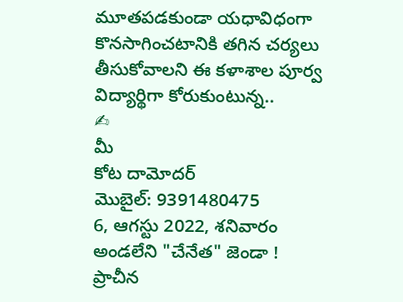మూతపడకుండా యధావిధంగా కొనసాగించటానికి తగిన చర్యలు తీసుకోవాలని ఈ కళాశాల పూర్వ విద్యార్థిగా కోరుకుంటున్న..
✍
మీ
కోట దామోదర్
మొబైల్: 9391480475
6, ఆగస్టు 2022, శనివారం
అండలేని "చేనేత" జెండా !
ప్రాచీన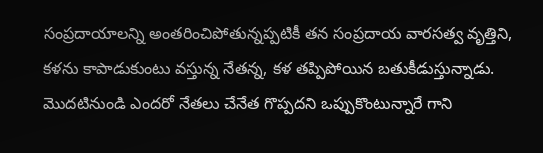సంప్రదాయాలన్ని అంతరించిపోతున్నప్పటికీ తన సంప్రదాయ వారసత్వ వృత్తిని, కళను కాపాడుకుంటు వస్తున్న నేతన్న, కళ తప్పిపోయిన బతుకీడుస్తున్నాడు. మొదటినుండి ఎందరో నేతలు చేనేత గొప్పదని ఒప్పుకొంటున్నారే గాని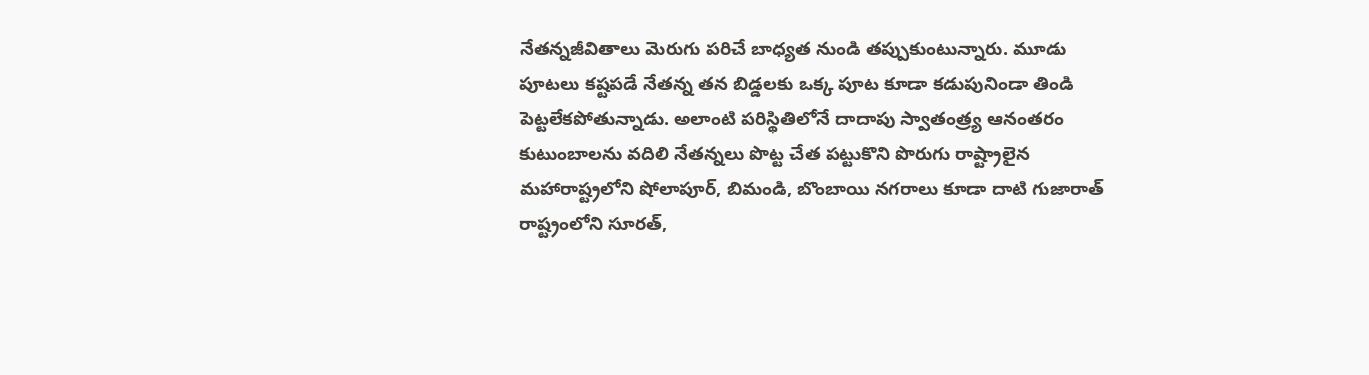నేతన్నజీవితాలు మెరుగు పరిచే బాధ్యత నుండి తప్పుకుంటున్నారు. మూడు పూటలు కష్టపడే నేతన్న తన బిడ్డలకు ఒక్క పూట కూడా కడుపునిండా తిండి పెట్టలేకపోతున్నాడు. అలాంటి పరిస్థితిలోనే దాదాపు స్వాతంత్ర్య ఆనంతరం కుటుంబాలను వదిలి నేతన్నలు పొట్ట చేత పట్టుకొని పొరుగు రాష్ట్రాలైన మహారాష్ట్రలోని షోలాపూర్, బిమండి, బొంబాయి నగరాలు కూడా దాటి గుజారాత్ రాష్ట్రంలోని సూరత్,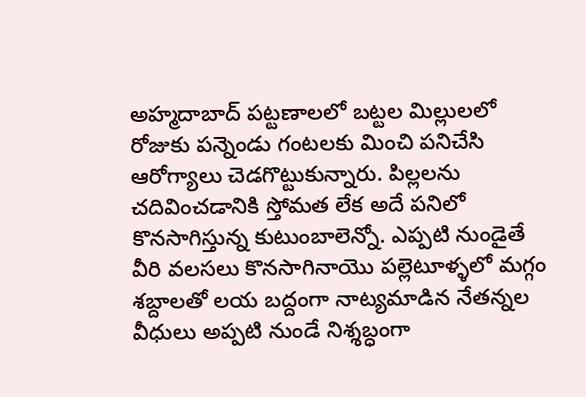అహ్మదాబాద్ పట్టణాలలో బట్టల మిల్లులలో రోజుకు పన్నెండు గంటలకు మించి పనిచేసి ఆరోగ్యాలు చెడగొట్టుకున్నారు. పిల్లలను చదివించడానికి స్తోమత లేక అదే పనిలో కొనసాగిస్తున్న కుటుంబాలెన్నో. ఎప్పటి నుండైతే వీరి వలసలు కొనసాగినాయొ పల్లెటూళ్ళలో మగ్గం శబ్దాలతో లయ బద్దంగా నాట్యమాడిన నేతన్నల వీధులు అప్పటి నుండే నిశ్శబ్ధంగా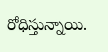రోధిస్తున్నాయి.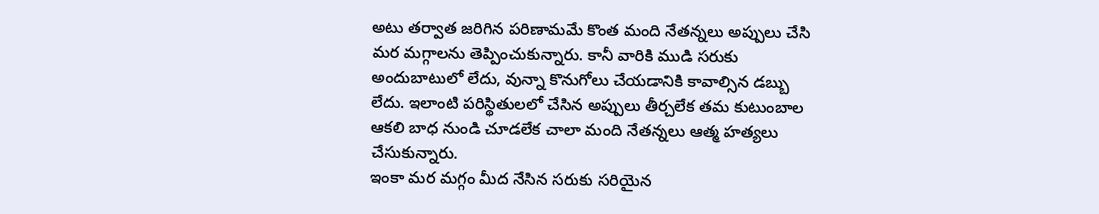అటు తర్వాత జరిగిన పరిణామమే కొంత మంది నేతన్నలు అప్పులు చేసి మర మగ్గాలను తెప్పించుకున్నారు. కానీ వారికి ముడి సరుకు అందుబాటులో లేదు, వున్నా కొనుగోలు చేయడానికి కావాల్సిన డబ్బు లేదు. ఇలాంటి పరిస్థితులలో చేసిన అప్పులు తీర్చలేక తమ కుటుంబాల ఆకలి బాధ నుండి చూడలేక చాలా మంది నేతన్నలు ఆత్మ హత్యలు చేసుకున్నారు.
ఇంకా మర మగ్గం మీద నేసిన సరుకు సరియైన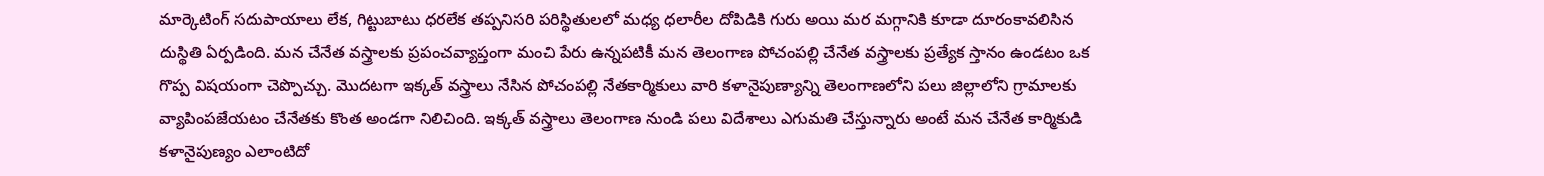మార్కెటింగ్ సదుపాయాలు లేక, గిట్టుబాటు ధరలేక తప్పనిసరి పరిస్థితులలో మధ్య ధలారీల దోపిడికి గురు అయి మర మగ్గానికి కూడా దూరంకావలిసిన దుస్థితి ఏర్పడింది. మన చేనేత వస్త్రాలకు ప్రపంచవ్యాప్తంగా మంచి పేరు ఉన్నపటికీ మన తెలంగాణ పోచంపల్లి చేనేత వస్త్రాలకు ప్రత్యేక స్తానం ఉండటం ఒక గొప్ప విషయంగా చెప్పొచ్చు. మొదటగా ఇక్కత్ వస్త్రాలు నేసిన పోచంపల్లి నేతకార్మికులు వారి కళానైపుణ్యాన్ని తెలంగాణలోని పలు జిల్లాలోని గ్రామాలకు వ్యాపింపజేయటం చేనేతకు కొంత అండగా నిలిచింది. ఇక్కత్ వస్త్రాలు తెలంగాణ నుండి పలు విదేశాలు ఎగుమతి చేస్తున్నారు అంటే మన చేనేత కార్మికుడి కళానైపుణ్యం ఎలాంటిదో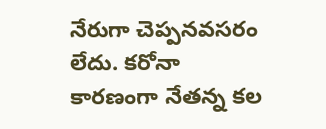నేరుగా చెప్పనవసరం లేదు. కరోనా కారణంగా నేతన్న కల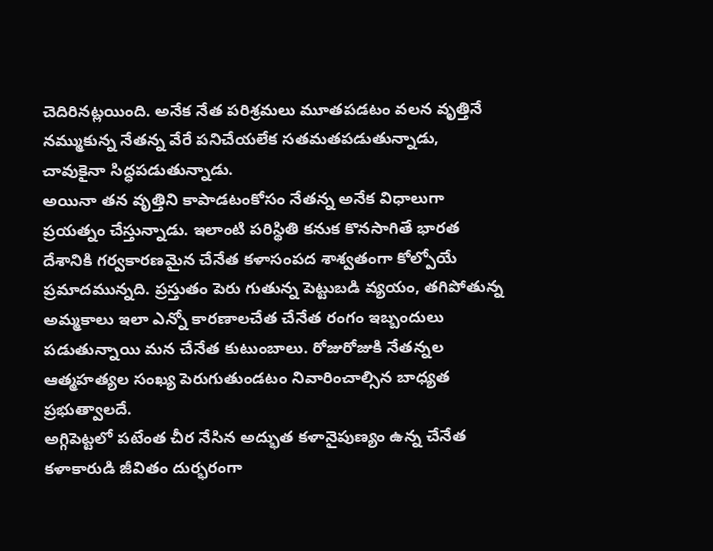చెదిరినట్లయింది. అనేక నేత పరిశ్రమలు మూతపడటం వలన వృత్తినే నమ్ముకున్న నేతన్న వేరే పనిచేయలేక సతమతపడుతున్నాడు, చావుకైనా సిద్ధపడుతున్నాడు.
అయినా తన వృత్తిని కాపాడటంకోసం నేతన్న అనేక విధాలుగా ప్రయత్నం చేస్తున్నాడు. ఇలాంటి పరిస్థితి కనుక కొనసాగితే భారత దేశానికి గర్వకారణమైన చేనేత కళాసంపద శాశ్వతంగా కోల్పోయే ప్రమాదమున్నది. ప్రస్తుతం పెరు గుతున్న పెట్టుబడి వ్యయం, తగిపోతున్న అమ్మకాలు ఇలా ఎన్నో కారణాలచేత చేనేత రంగం ఇబ్బందులు పడుతున్నాయి మన చేనేత కుటుంబాలు. రోజురోజుకి నేతన్నల ఆత్మహత్యల సంఖ్య పెరుగుతుండటం నివారించాల్సిన బాధ్యత ప్రభుత్వాలదే.
అగ్గిపెట్టలో పటేంత చీర నేసిన అద్భుత కళానైపుణ్యం ఉన్న చేనేత కళాకారుడి జీవితం దుర్భరంగా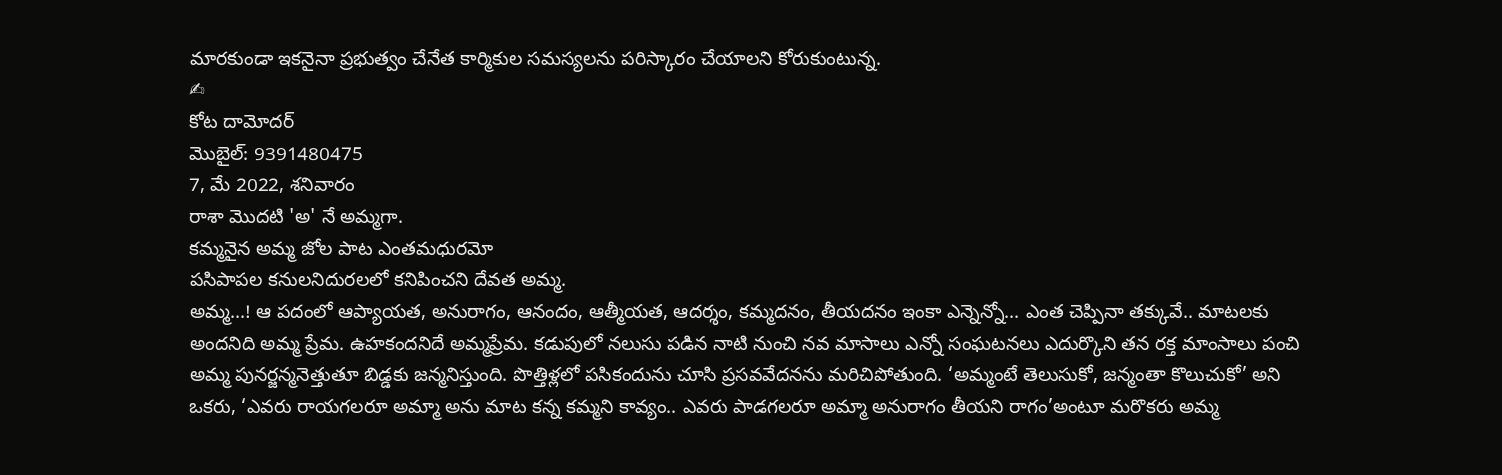మారకుండా ఇకనైనా ప్రభుత్వం చేనేత కార్మికుల సమస్యలను పరిస్కారం చేయాలని కోరుకుంటున్న.
✍
కోట దామోదర్
మొబైల్: 9391480475
7, మే 2022, శనివారం
రాశా మొదటి 'అ' నే అమ్మగా.
కమ్మనైన అమ్మ జోల పాట ఎంతమధురమో
పసిపాపల కనులనిదురలలో కనిపించని దేవత అమ్మ.
అమ్మ...! ఆ పదంలో ఆప్యాయత, అనురాగం, ఆనందం, ఆత్మీయత, ఆదర్శం, కమ్మదనం, తీయదనం ఇంకా ఎన్నెన్నో... ఎంత చెప్పినా తక్కువే.. మాటలకు అందనిది అమ్మ ప్రేమ. ఉహకందనిదే అమ్మప్రేమ. కడుపులో నలుసు పడిన నాటి నుంచి నవ మాసాలు ఎన్నో సంఘటనలు ఎదుర్కొని తన రక్త మాంసాలు పంచి అమ్మ పునర్జన్మనెత్తుతూ బిడ్డకు జన్మనిస్తుంది. పొత్తిళ్లలో పసికందును చూసి ప్రసవవేదనను మరిచిపోతుంది. ‘అమ్మంటే తెలుసుకో, జన్మంతా కొలుచుకో’ అని ఒకరు, ‘ఎవరు రాయగలరూ అమ్మా అను మాట కన్న కమ్మని కావ్యం.. ఎవరు పాడగలరూ అమ్మా అనురాగం తీయని రాగం’అంటూ మరొకరు అమ్మ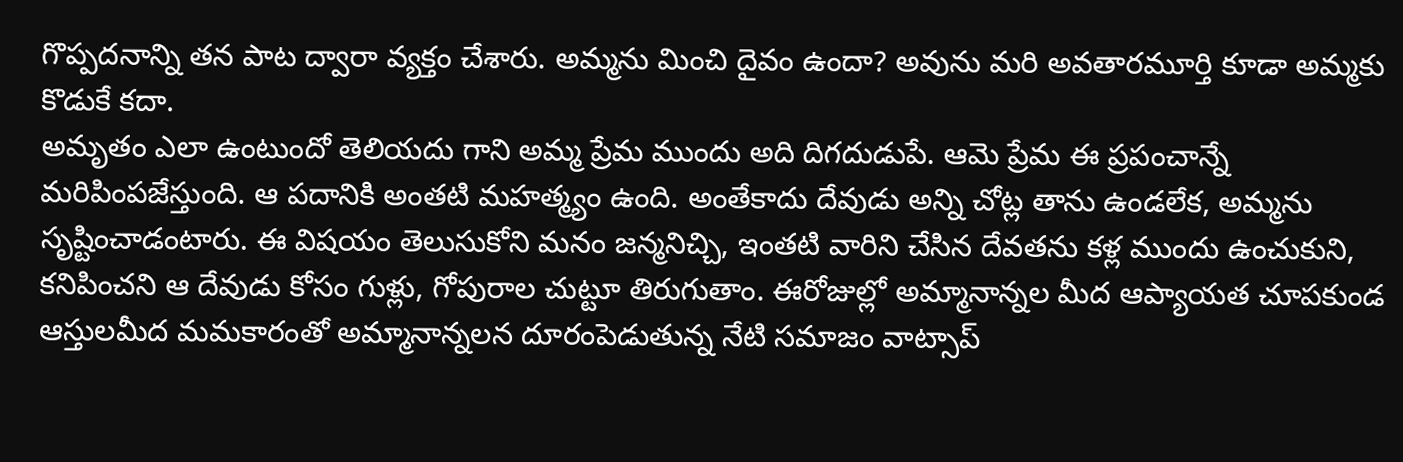గొప్పదనాన్ని తన పాట ద్వారా వ్యక్తం చేశారు. అమ్మను మించి దైవం ఉందా? అవును మరి అవతారమూర్తి కూడా అమ్మకు కొడుకే కదా.
అమృతం ఎలా ఉంటుందో తెలియదు గాని అమ్మ ప్రేమ ముందు అది దిగదుడుపే. ఆమె ప్రేమ ఈ ప్రపంచాన్నే మరిపింపజేస్తుంది. ఆ పదానికి అంతటి మహత్మ్యం ఉంది. అంతేకాదు దేవుడు అన్ని చోట్ల తాను ఉండలేక, అమ్మను సృష్టించాడంటారు. ఈ విషయం తెలుసుకోని మనం జన్మనిచ్చి, ఇంతటి వారిని చేసిన దేవతను కళ్ల ముందు ఉంచుకుని, కనిపించని ఆ దేవుడు కోసం గుళ్లు, గోపురాల చుట్టూ తిరుగుతాం. ఈరోజుల్లో అమ్మానాన్నల మీద ఆప్యాయత చూపకుండ
ఆస్తులమీద మమకారంతో అమ్మానాన్నలన దూరంపెడుతున్న నేటి సమాజం వాట్సాప్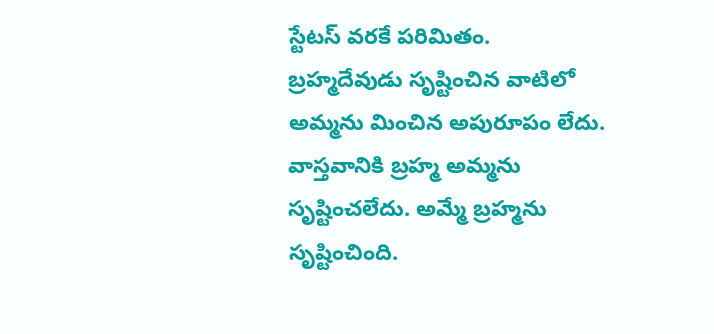స్టేటస్ వరకే పరిమితం.
బ్రహ్మదేవుడు సృష్టించిన వాటిలో అమ్మను మించిన అపురూపం లేదు. వాస్తవానికి బ్రహ్మ అమ్మను సృష్టించలేదు. అమ్మే బ్రహ్మను సృష్టించింది.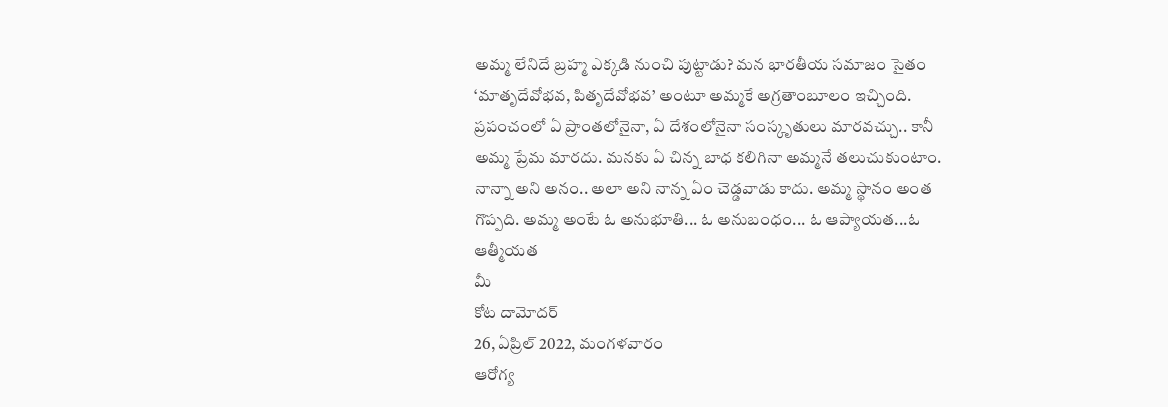అమ్మ లేనిదే బ్రహ్మ ఎక్కడి నుంచి పుట్టాడు? మన భారతీయ సమాజం సైతం ‘మాతృదేవోభవ, పితృదేవోభవ’ అంటూ అమ్మకే అగ్రతాంబూలం ఇచ్చింది. ప్రపంచంలో ఏ ప్రాంతలోనైనా, ఏ దేశంలోనైనా సంస్కృతులు మారవచ్చు.. కానీ అమ్మ ప్రేమ మారదు. మనకు ఏ చిన్న బాధ కలిగినా అమ్మనే తలుచుకుంటాం. నాన్నా అని అనం.. అలా అని నాన్న ఏం చెడ్డవాడు కాదు. అమ్మ స్థానం అంత గొప్పది. అమ్మ అంటే ఓ అనుభూతి... ఓ అనుబంధం... ఓ ఆప్యాయత...ఓ ఆత్మీయత
మీ
కోట దామోదర్
26, ఏప్రిల్ 2022, మంగళవారం
ఆరోగ్య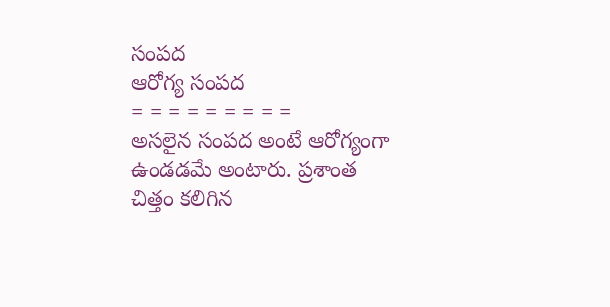సంపద
ఆరోగ్య సంపద
= = = = = = = = =
అసలైన సంపద అంటే ఆరోగ్యంగా ఉండడమే అంటారు. ప్రశాంత చిత్తం కలిగిన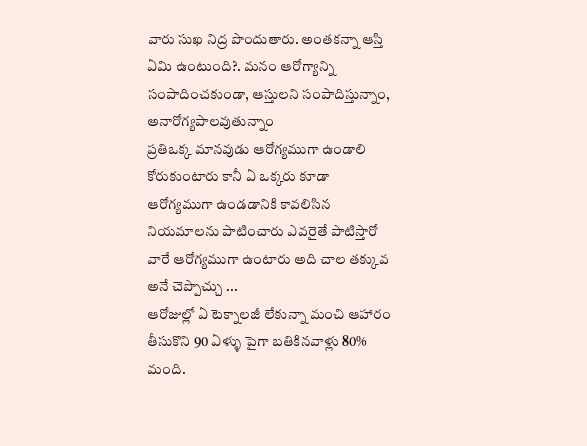వారు సుఖ నిద్ర పొందుతారు. అంతకన్నా ఆస్తి ఏమి ఉంటుంది?. మనం ఆరోగ్యాన్ని సంపాదించకుండా, ఆస్తులని సంపాదిస్తున్నాం, అనారోగ్యపాలవుతున్నాం
ప్రతిఒక్క మానవుడు ఆరోగ్యముగా ఉండాలి కోరుకుంటారు కానీ ఏ ఒక్కరు కూడా ఆరోగ్యముగా ఉండడానికి కావలిసిన నియమాలను పాటించారు ఎవరైతే పాటిస్తారో వారే ఆరోగ్యముగా ఉంటారు అది చాల తక్కువ అనే చెప్పొచ్చు ...
ఆరోజుల్లో ఏ టెక్నాలజీ లేకున్నా మంచి ఆహారం తీసుకొని 90 ఏళ్ళు పైగా బతికినవాళ్లు 80% మంది.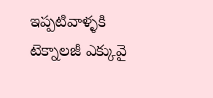ఇప్పటివాళ్ళకి టెక్నాలజీ ఎక్కువై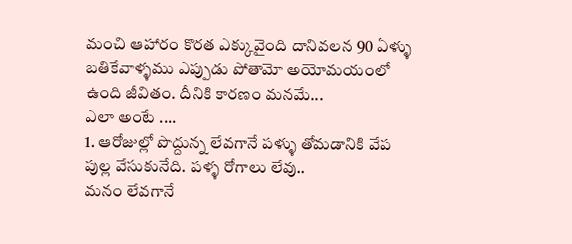మంచి ఆహారం కొరత ఎక్కువైంది దానివలన 90 ఏళ్ళు బతికేవాళ్ళము ఎప్పుడు పోతామో అయోమయంలో ఉంది జీవితం. దీనికి కారణం మనమే...
ఎలా అంటే ....
1. ఆరోజుల్లో పొద్దున్న లేవగానే పళ్ళు తోమడానికి వేప పుల్ల వేసుకునేది. పళ్ళ రోగాలు లేవు..
మనం లేవగానే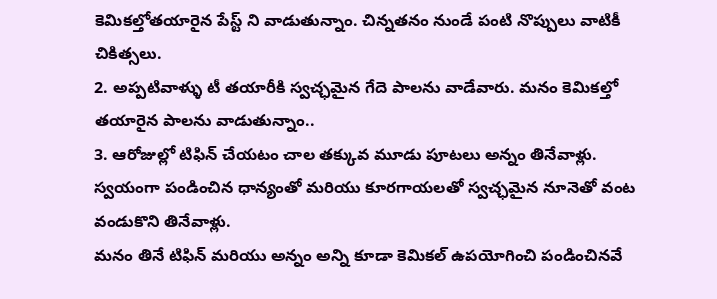కెమికల్తోతయారైన పేస్ట్ ని వాడుతున్నాం. చిన్నతనం నుండే పంటి నొప్పులు వాటికీ చికిత్సలు.
2. అప్పటివాళ్ళు టీ తయారీకి స్వచ్ఛమైన గేదె పాలను వాడేవారు. మనం కెమికల్తో తయారైన పాలను వాడుతున్నాం..
3. ఆరోజుల్లో టిఫిన్ చేయటం చాల తక్కువ మూడు పూటలు అన్నం తినేవాళ్లు. స్వయంగా పండించిన ధాన్యంతో మరియు కూరగాయలతో స్వచ్ఛమైన నూనెతో వంట వండుకొని తినేవాళ్లు.
మనం తినే టిఫిన్ మరియు అన్నం అన్ని కూడా కెమికల్ ఉపయోగించి పండించినవే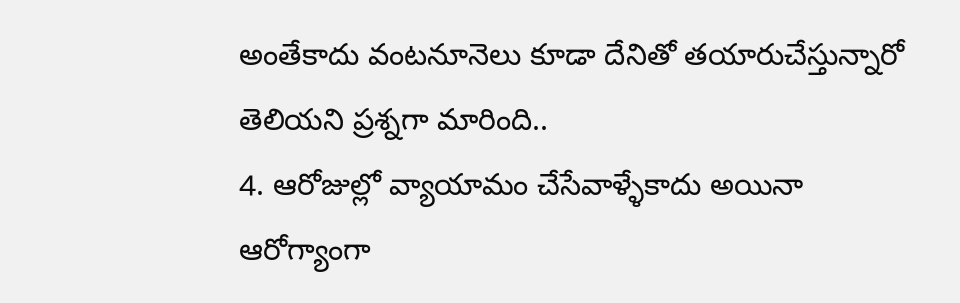అంతేకాదు వంటనూనెలు కూడా దేనితో తయారుచేస్తున్నారో తెలియని ప్రశ్నగా మారింది..
4. ఆరోజుల్లో వ్యాయామం చేసేవాళ్ళేకాదు అయినా ఆరోగ్యాంగా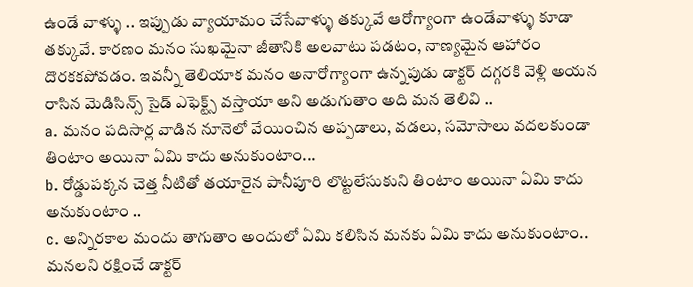ఉండే వాళ్ళు .. ఇప్పుడు వ్యాయామం చేసేవాళ్ళు తక్కువే ఆరోగ్యాంగా ఉండేవాళ్ళు కూడా తక్కువే. కారణం మనం సుఖమైనా జీతానికి అలవాటు పడటం, నాణ్యమైన ఆహారం దొరకకపోవడం. ఇవన్నీ తెలియాక మనం అనారోగ్యాంగా ఉన్నపుడు డాక్టర్ దగ్గరకి వెళ్లి అయన రాసిన మెడిసిన్స్ సైడ్ ఎఫెక్ట్స్ వస్తాయా అని అడుగుతాం అది మన తెలివి ..
a. మనం పదిసార్ల వాడిన నూనెలో వేయించిన అప్పడాలు, వడలు, సమోసాలు వదలకుండా తింటాం అయినా ఏమి కాదు అనుకుంటాం...
b. రోడ్డుపక్కన చెత్త నీటితో తయారైన పానీపూరి లొట్టలేసుకుని తింటాం అయినా ఏమి కాదు అనుకుంటాం ..
c. అన్నిరకాల మందు తాగుతాం అందులో ఏమి కలిసిన మనకు ఏమి కాదు అనుకుంటాం..
మనలని రక్షించే డాక్టర్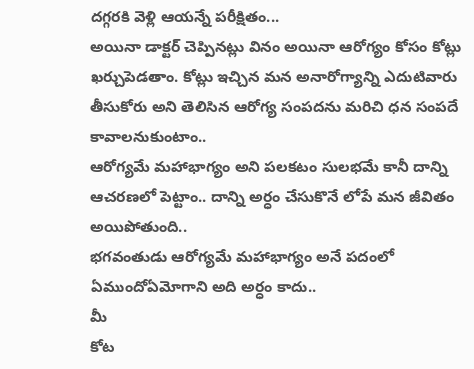దగ్గరకి వెళ్లి ఆయన్నే పరీక్షితం...
అయినా డాక్టర్ చెప్పినట్లు వినం అయినా ఆరోగ్యం కోసం కోట్లు ఖర్చుపెడతాం. కోట్లు ఇచ్చిన మన అనారోగ్యాన్ని ఎదుటివారు తీసుకోరు అని తెలిసిన ఆరోగ్య సంపదను మరిచి ధన సంపదే కావాలనుకుంటాం..
ఆరోగ్యమే మహాభాగ్యం అని పలకటం సులభమే కానీ దాన్ని ఆచరణలో పెట్టాం.. దాన్ని అర్ధం చేసుకొనే లోపే మన జీవితం అయిపోతుంది..
భగవంతుడు ఆరోగ్యమే మహాభాగ్యం అనే పదంలో ఏముందోఏమోగాని అది అర్ధం కాదు..
మీ
కోట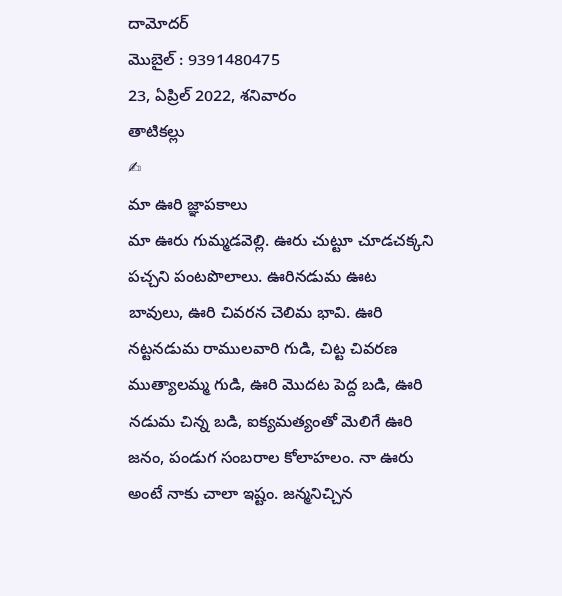దామోదర్
మొబైల్ : 9391480475
23, ఏప్రిల్ 2022, శనివారం
తాటికల్లు
✍
మా ఊరి జ్ఞాపకాలు
మా ఊరు గుమ్మడవెల్లి. ఊరు చుట్టూ చూడచక్కని పచ్చని పంటపొలాలు. ఊరినడుమ ఊట బావులు, ఊరి చివరన చెలిమ భావి. ఊరి నట్టనడుమ రాములవారి గుడి, చిట్ట చివరణ ముత్యాలమ్మ గుడి, ఊరి మొదట పెద్ద బడి, ఊరి నడుమ చిన్న బడి, ఐక్యమత్యంతో మెలిగే ఊరి జనం, పండుగ సంబరాల కోలాహలం. నా ఊరు అంటే నాకు చాలా ఇష్టం. జన్మనిచ్చిన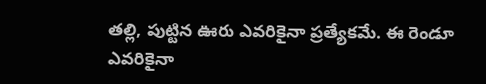తల్లి, పుట్టిన ఊరు ఎవరికైనా ప్రత్యేకమే. ఈ రెండూ ఎవరికైనా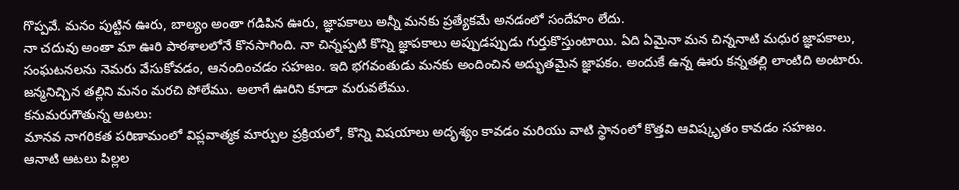గొప్పవే. మనం పుట్టిన ఊరు, బాల్యం అంతా గడిపిన ఊరు, జ్ఞాపకాలు అన్నీ మనకు ప్రత్యేకమే అనడంలో సందేహం లేదు.
నా చదువు అంతా మా ఊరి పాఠశాలలోనే కొనసాగింది. నా చిన్నప్పటి కొన్ని జ్ఞాపకాలు అప్పుడప్పుడు గుర్తుకొస్తుంటాయి. ఏది ఏమైనా మన చిన్ననాటి మధుర జ్ఞాపకాలు, సంఘటనలను నెమరు వేసుకోవడం, ఆనందించడం సహజం. ఇది భగవంతుడు మనకు అందించిన అద్భుతమైన జ్ఞాపకం. అందుకే ఉన్న ఊరు కన్నతల్లి లాంటిది అంటారు. జన్మనిచ్చిన తల్లిని మనం మరచి పోలేము. అలాగే ఊరిని కూడా మరువలేము.
కనుమరుగౌతున్న ఆటలు:
మానవ నాగరికత పరిణామంలో విప్లవాత్మక మార్పుల ప్రక్రియలో, కొన్ని విషయాలు అదృశ్యం కావడం మరియు వాటి స్థానంలో కొత్తవి ఆవిష్కృతం కావడం సహజం.
ఆనాటి ఆటలు పిల్లల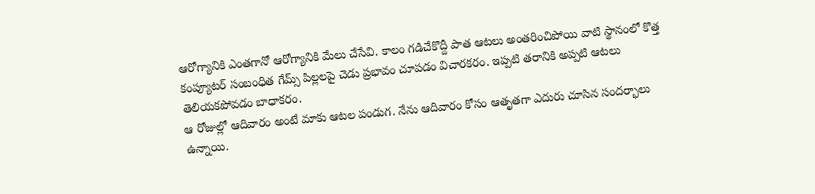ఆరోగ్యానికి ఎంతగానో ఆరోగ్యానికి మేలు చేసేవి. కాలం గడిచేకొద్దీ పాత ఆటలు అంతరించిపోయి వాటి స్థానంలో కొత్త కంప్యూటర్ సంబంధిత గేమ్స్ పిల్లలపై చెడు ప్రభావం చూపడం విచారకరం. ఇప్పటి తరానికి అప్పటి ఆటలు తెలియకపోవడం బాధాకరం.
ఆ రోజుల్లో ఆదివారం అంటే మాకు ఆటల పండుగ. నేను ఆదివారం కోసం ఆతృతగా ఎదురు చూసిన సందర్భాలు ఉన్నాయి.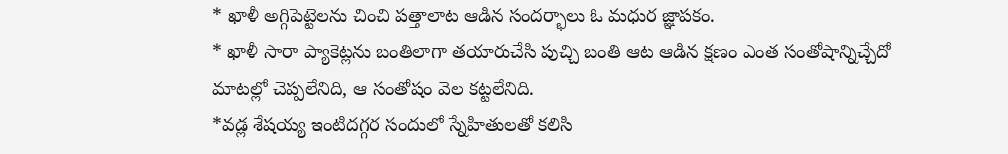* ఖాళీ అగ్గిపెట్టెలను చించి పత్తాలాట ఆడిన సందర్భాలు ఓ మధుర జ్ఞాపకం.
* ఖాళీ సారా ప్యాకెట్లను బంతిలాగా తయారుచేసి పుచ్చి బంతి ఆట ఆడిన క్షణం ఎంత సంతోషాన్నిచ్చేదో మాటల్లో చెప్పలేనిది, ఆ సంతోషం వెల కట్టలేనిది.
*వడ్ల శేషయ్య ఇంటిదగ్గర సందులో స్నేహితులతో కలిసి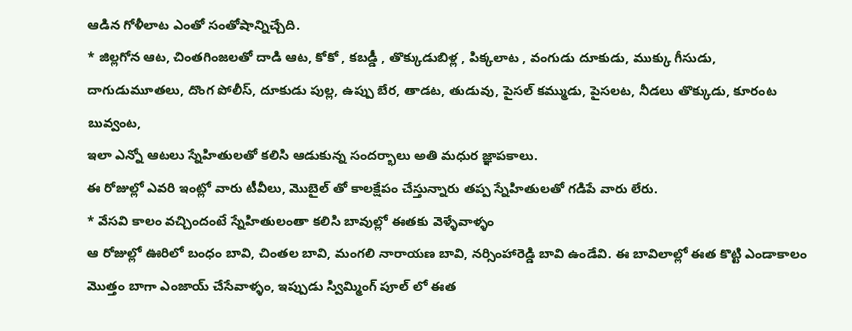ఆడిన గోళీలాట ఎంతో సంతోషాన్నిచ్చేది.
* జిల్లగోన ఆట, చింతగింజలతో దాడి ఆట, కోకో , కబడ్డీ , తొక్కుడుబిళ్ల , పిక్కలాట , వంగుడు దూకుడు, ముక్కు గీసుడు, దాగుడుమూతలు, దొంగ పోలీస్, దూకుడు పుల్ల, ఉప్పు బేర, తాడట, తుడువు, పైసల్ కమ్ముడు, పైసలట, నీడలు తొక్కుడు, కూరంట బువ్వంట,
ఇలా ఎన్నో ఆటలు స్నేహితులతో కలిసి ఆడుకున్న సందర్భాలు అతి మధుర జ్ఞాపకాలు.
ఈ రోజుల్లో ఎవరి ఇంట్లో వారు టీవీలు, మొబైల్ తో కాలక్షేపం చేస్తున్నారు తప్ప స్నేహితులతో గడిపే వారు లేరు.
* వేసవి కాలం వచ్చిందంటే స్నేహితులంతా కలిసి బావుల్లో ఈతకు వెళ్ళేవాళ్ళం
ఆ రోజుల్లో ఊరిలో బంధం బావి, చింతల బావి, మంగలి నారాయణ బావి, నర్సింహారెడ్డి బావి ఉండేవి. ఈ బావిలాల్లో ఈత కొట్టి ఎండాకాలం మొత్తం బాగా ఎంజాయ్ చేసేవాళ్ళం, ఇప్పుడు స్విమ్మింగ్ పూల్ లో ఈత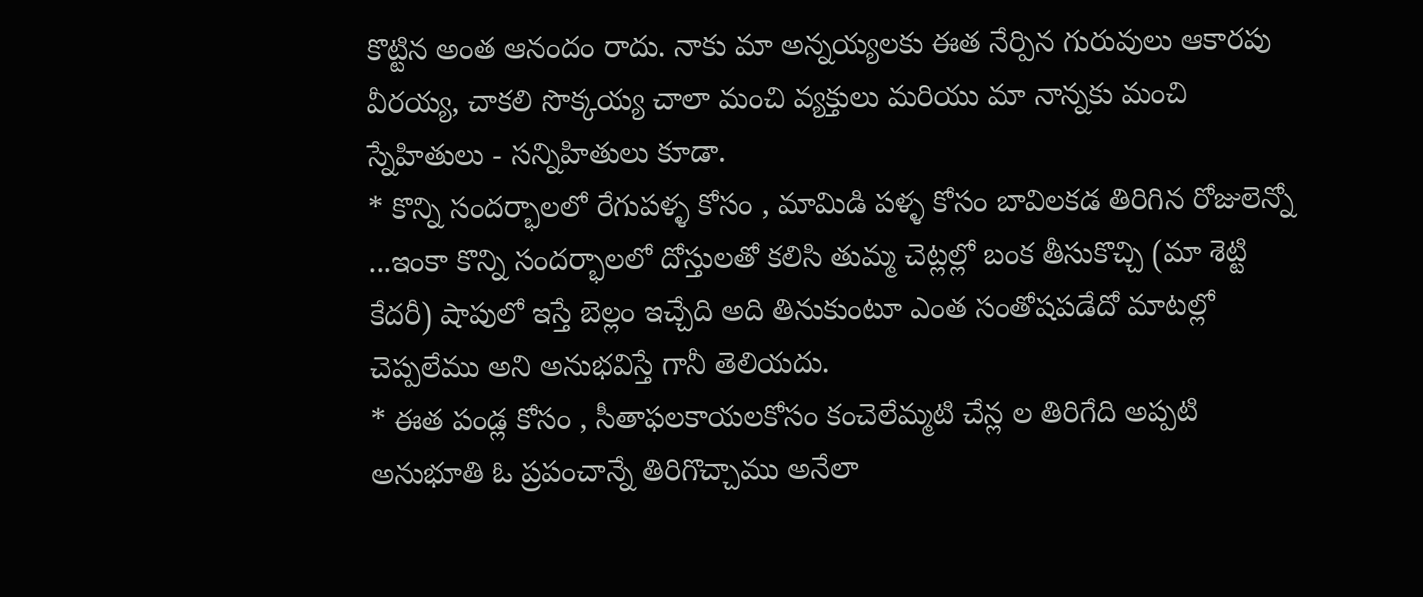కొట్టిన అంత ఆనందం రాదు. నాకు మా అన్నయ్యలకు ఈత నేర్పిన గురువులు ఆకారపు వీరయ్య, చాకలి సొక్కయ్య చాలా మంచి వ్యక్తులు మరియు మా నాన్నకు మంచి స్నేహితులు - సన్నిహితులు కూడా.
* కొన్ని సందర్భాలలో రేగుపళ్ళ కోసం , మామిడి పళ్ళ కోసం బావిలకడ తిరిగిన రోజులెన్నో ...ఇంకా కొన్ని సందర్భాలలో దోస్తులతో కలిసి తుమ్మ చెట్లల్లో బంక తీసుకొచ్చి (మా శెట్టి కేదరీ) షాపులో ఇస్తే బెల్లం ఇచ్చేది అది తినుకుంటూ ఎంత సంతోషపడేదో మాటల్లో చెప్పలేము అని అనుభవిస్తే గానీ తెలియదు.
* ఈత పండ్ల కోసం , సీతాఫలకాయలకోసం కంచెలేమ్మటి చేన్ల ల తిరిగేది అప్పటి అనుభూతి ఓ ప్రపంచాన్నే తిరిగొచ్చాము అనేలా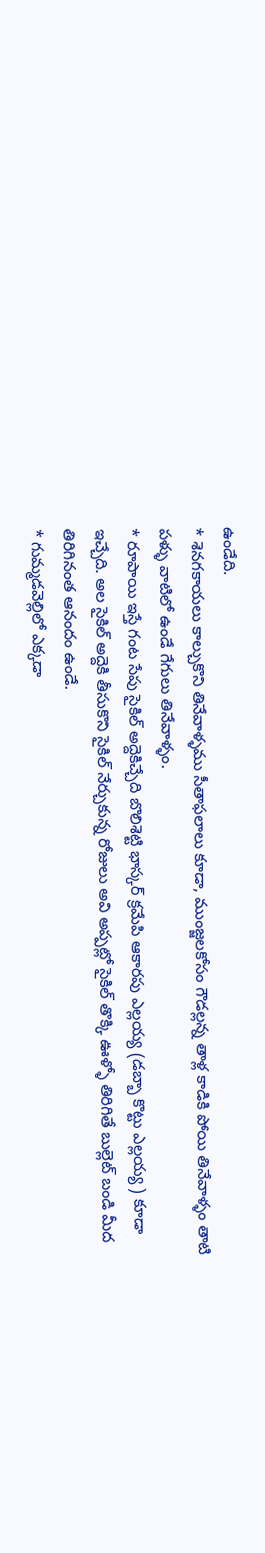ఉండేది.
* శెనగకాయలు కాల్చుకొని తినేవాళ్ళము సీతాఫలాలు కూడా, ముంజ్జలకోసం గౌడల్లన్న తాళ్ల కాడికి పోయి తినేవాళ్ళం తాటి పళ్ళు వాటిలో ఉండే గేగులు తినేవాళ్ళం.
* రూపాయి ఇస్తే గంట సేపు సైకిల్ అద్దెకిచ్చేది బొలిశెట్టి భాస్కర్ క్రమేపి ఆకారపు ఎల్లయ్య (డబ్బా కొట్టు ఎల్లయ్య ) కూడా ఇచ్చేది. అల సైకిల్ అద్దెకి తీసుకొని సైకిల్ నేర్చుకున్న రోజులు అవి అప్పట్లో సైకిల్ తొక్కి ఊళ్ళో తిరిగితే బుల్లెట్ బండి మీద తిరిగినంత ఆనందం ఉండే.
* గుమ్మడవెల్లిలో ఎక్కడా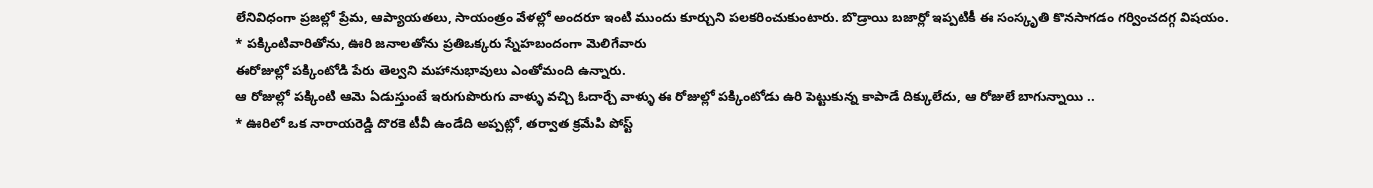లేనివిధంగా ప్రజల్లో ప్రేమ, ఆప్యాయతలు, సాయంత్రం వేళల్లో అందరూ ఇంటి ముందు కూర్చుని పలకరించుకుంటారు. బొడ్రాయి బజార్లో ఇప్పటికీ ఈ సంస్కృతి కొనసాగడం గర్వించదగ్గ విషయం.
* పక్కింటివారితోను, ఊరి జనాలతోను ప్రతిఒక్కరు స్నేహబందంగా మెలిగేవారు
ఈరోజుల్లో పక్కింటోడి పేరు తెల్వని మహానుభావులు ఎంతోమంది ఉన్నారు.
ఆ రోజుల్లో పక్కింటి ఆమె ఏడుస్తుంటే ఇరుగుపొరుగు వాళ్ళు వచ్చి ఓదార్చే వాళ్ళు ఈ రోజుల్లో పక్కింటోడు ఉరి పెట్టుకున్న కాపాడే దిక్కులేదు, ఆ రోజులే బాగున్నాయి ..
* ఊరిలో ఒక నారాయరెడ్డి దొరకె టీవీ ఉండేది అప్పట్లో, తర్వాత క్రమేపి పోస్ట్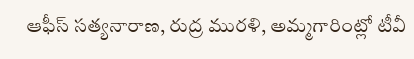ఆఫీస్ సత్యనారాణ, రుద్ర మురళి, అమ్మగారింట్లో టీవీ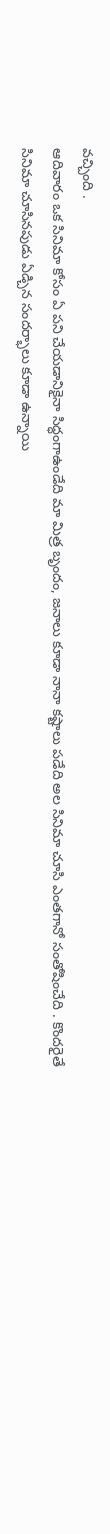వచ్చింది .
ఆదివారం ఒక సినిమా కోసం ఏ పని చేయడానికైనా సిద్ధంగాఉండేది మా మిత్ర బృందం, జనాలు కూడా నానా కష్టాలు పడేది అల సినిమా చూసి ఎంతగానో సంతోషించేది . కొందరైతే సినిమా చూసినపుడు ఏడ్చిన సందర్భాలు కూడా ఉన్నాయి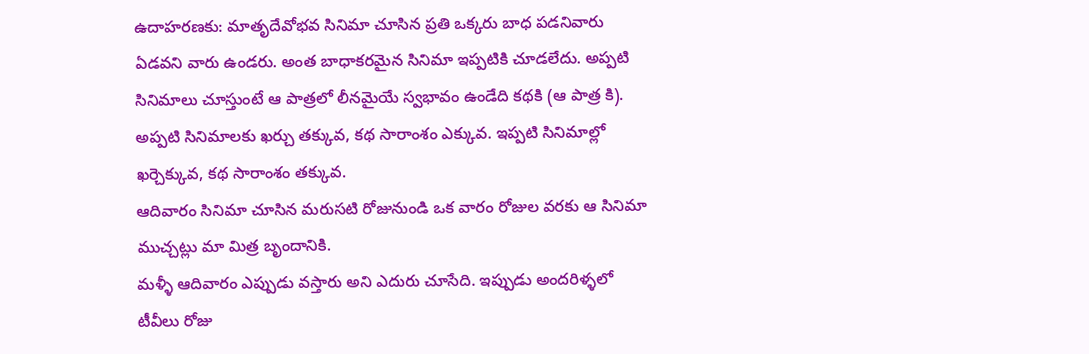ఉదాహరణకు: మాతృదేవోభవ సినిమా చూసిన ప్రతి ఒక్కరు బాధ పడనివారు ఏడవని వారు ఉండరు. అంత బాధాకరమైన సినిమా ఇప్పటికి చూడలేదు. అప్పటి సినిమాలు చూస్తుంటే ఆ పాత్రలో లీనమైయే స్వభావం ఉండేది కథకి (ఆ పాత్ర కి). అప్పటి సినిమాలకు ఖర్చు తక్కువ, కథ సారాంశం ఎక్కువ. ఇప్పటి సినిమాల్లో ఖర్చెక్కువ, కథ సారాంశం తక్కువ.
ఆదివారం సినిమా చూసిన మరుసటి రోజునుండి ఒక వారం రోజుల వరకు ఆ సినిమా ముచ్చట్లు మా మిత్ర బృందానికి.
మళ్ళీ ఆదివారం ఎప్పుడు వస్తారు అని ఎదురు చూసేది. ఇప్పుడు అందరిళ్ళలో టీవీలు రోజు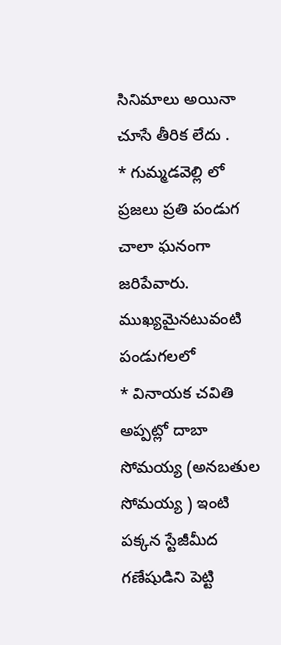సినిమాలు అయినా చూసే తీరిక లేదు .
* గుమ్మడవెల్లి లో ప్రజలు ప్రతి పండుగ చాలా ఘనంగా జరిపేవారు.
ముఖ్యమైనటువంటి పండుగలలో
* వినాయక చవితి అప్పట్లో దాబా సోమయ్య (అనబతుల సోమయ్య ) ఇంటి పక్కన స్టేజీమీద గణేషుడిని పెట్టి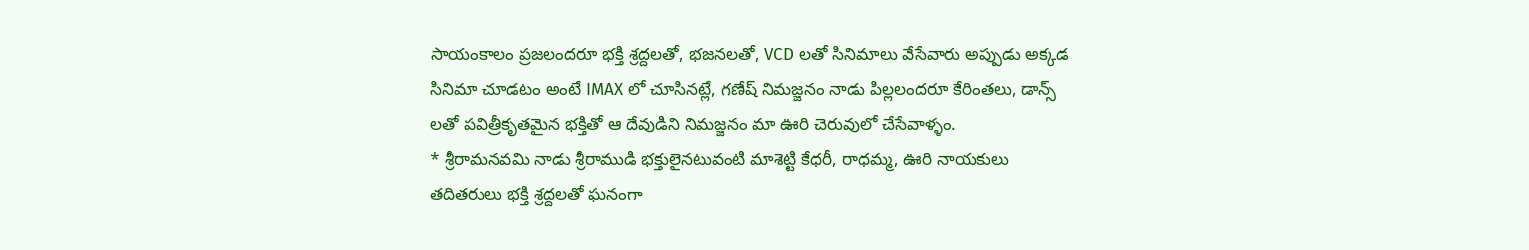సాయంకాలం ప్రజలందరూ భక్తి శ్రద్దలతో, భజనలతో, VCD లతో సినిమాలు వేసేవారు అప్పుడు అక్కడ సినిమా చూడటం అంటే IMAX లో చూసినట్లే, గణేష్ నిమజ్జనం నాడు పిల్లలందరూ కేరింతలు, డాన్స్ లతో పవిత్రీకృతమైన భక్తితో ఆ దేవుడిని నిమజ్జనం మా ఊరి చెరువులో చేసేవాళ్ళం.
* శ్రీరామనవమి నాడు శ్రీరాముడి భక్తులైనటువంటి మాశెట్టి కేధరీ, రాధమ్మ, ఊరి నాయకులు తదితరులు భక్తి శ్రద్దలతో ఘనంగా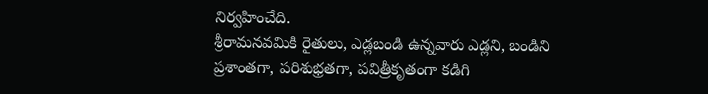నిర్వహించేది.
శ్రీరామనవమికి రైతులు, ఎడ్లబండి ఉన్నవారు ఎడ్లని, బండిని ప్రశాంతగా, పరిశుభ్రతగా, పవిత్రీకృతంగా కడిగి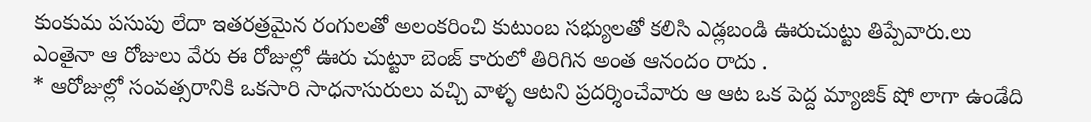కుంకుమ పసుపు లేదా ఇతరత్రమైన రంగులతో అలంకరించి కుటుంబ సభ్యులతో కలిసి ఎడ్లబండి ఊరుచుట్టు తిప్పేవారు.లు ఎంతైనా ఆ రోజులు వేరు ఈ రోజుల్లో ఊరు చుట్టూ బెంజ్ కారులో తిరిగిన అంత ఆనందం రాదు .
* ఆరోజుల్లో సంవత్సరానికి ఒకసారి సాధనాసురులు వచ్చి వాళ్ళ ఆటని ప్రదర్శించేవారు ఆ ఆట ఒక పెద్ద మ్యాజిక్ షో లాగా ఉండేది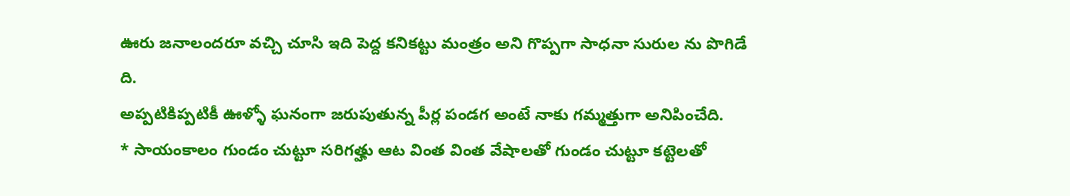ఊరు జనాలందరూ వచ్చి చూసి ఇది పెద్ద కనికట్టు మంత్రం అని గొప్పగా సాధనా సురుల ను పొగిడే ది.
అప్పటికిప్పటికీ ఊళ్ళో ఘనంగా జరుపుతున్న పీర్ల పండగ అంటే నాకు గమ్మత్తుగా అనిపించేది.
* సాయంకాలం గుండం చుట్టూ సరిగత్హు ఆట వింత వింత వేషాలతో గుండం చుట్టూ కట్టెలతో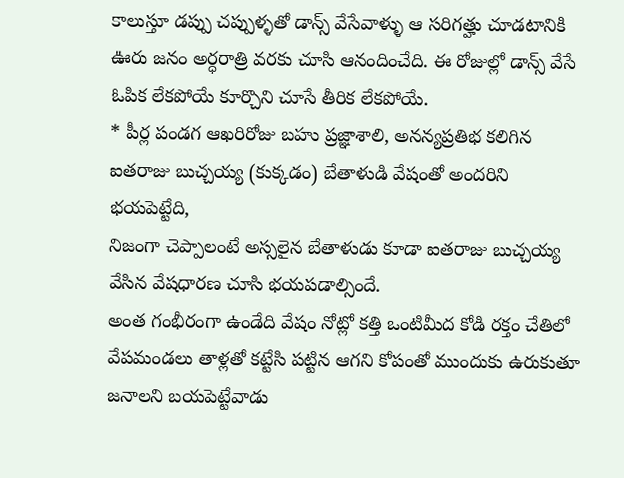కాలుస్తూ డప్పు చప్పుళ్ళతో డాన్స్ వేసేవాళ్ళు ఆ సరిగత్హు చూడటానికి ఊరు జనం అర్ధరాత్రి వరకు చూసి ఆనందించేది. ఈ రోజుల్లో డాన్స్ వేసే ఓపిక లేకపోయే కూర్చొని చూసే తీరిక లేకపోయే.
* పీర్ల పండగ ఆఖరిరోజు బహు ప్రజ్ఞాశాలి, అనన్యప్రతిభ కలిగిన ఐతరాజు బుచ్చయ్య (కుక్కడం) బేతాళుడి వేషంతో అందరిని భయపెట్టేది,
నిజంగా చెప్పాలంటే అస్సలైన బేతాళుడు కూడా ఐతరాజు బుచ్చయ్య వేసిన వేషధారణ చూసి భయపడాల్సిందే.
అంత గంభీరంగా ఉండేది వేషం నోట్లో కత్తి ఒంటిమీద కోడి రక్తం చేతిలో వేపమండలు తాళ్లతో కట్టేసి పట్టిన ఆగని కోపంతో ముందుకు ఉరుకుతూ జనాలని బయపెట్టేవాడు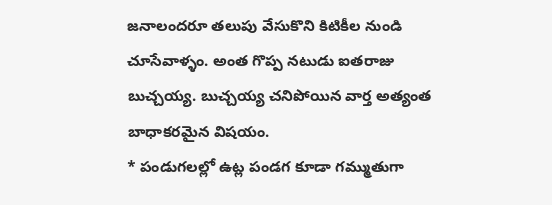జనాలందరూ తలుపు వేసుకొని కిటికీల నుండి చూసేవాళ్ళం. అంత గొప్ప నటుడు ఐతరాజు బుచ్చయ్య. బుచ్చయ్య చనిపోయిన వార్త అత్యంత బాధాకరమైన విషయం.
* పండుగలల్లో ఉట్ల పండగ కూడా గమ్ముతుగా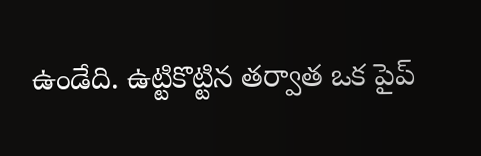ఉండేది. ఉట్టికొట్టిన తర్వాత ఒక పైప్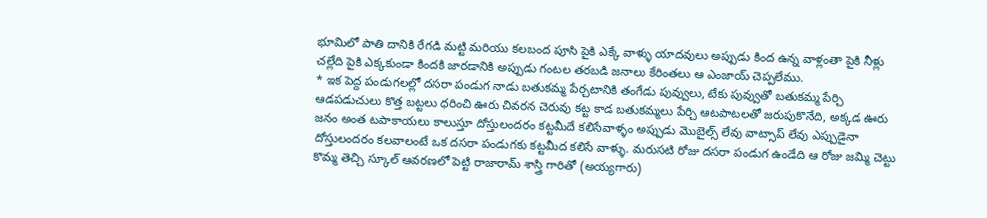భూమిలో పాతి దానికి రేగడి మట్టి మరియు కలబంద పూసి పైకి ఎక్కే వాళ్ళు యాదవులు అప్పుడు కింద ఉన్న వాళ్లంతా పైకి నీళ్లు చల్లేది పైకి ఎక్కకుండా కిందకి జారడానికి అప్పుడు గంటల తరబడి జనాలు కేరింతలు ఆ ఎంజాయ్ చెప్పలేము.
* ఇక పెద్ద పండుగలల్లో దసరా పండుగ నాడు బతుకమ్మ పేర్చటానికి తంగేడు పువ్వులు, టేకు పువ్వుతో బతుకమ్మ పేర్చి ఆడపడుచులు కొత్త బట్టలు ధరించి ఊరు చివరన చెరువు కట్ట కాడ బతుకమ్మలు పేర్చి ఆటపాటలతో జరుపుకొనేది, అక్కడ ఊరు జనం అంత టపాకాయలు కాలుస్తూ దోస్తులందరం కట్టమీదే కలిసేవాళ్ళం అప్పుడు మొబైల్స్ లేవు వాట్సాప్ లేవు ఎప్పుడైనా దోస్తులందరం కలవాలంటే ఒక దసరా పండుగకు కట్టమీద కలిసే వాళ్ళు. మరుసటి రోజు దసరా పండుగ ఉండేది ఆ రోజు జమ్మి చెట్టు కొమ్మ తెచ్చి స్కూల్ ఆవరణలో పెట్టి రాజారామ్ శాస్త్రి గారితో (అయ్యగారు)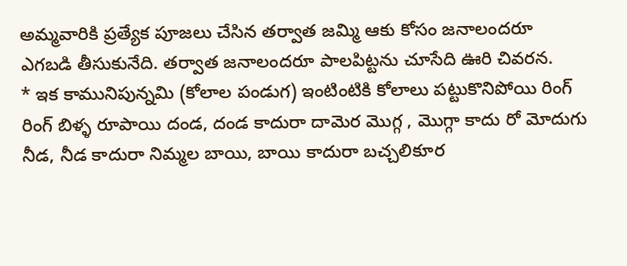అమ్మవారికి ప్రత్యేక పూజలు చేసిన తర్వాత జమ్మి ఆకు కోసం జనాలందరూ ఎగబడి తీసుకునేది. తర్వాత జనాలందరూ పాలపిట్టను చూసేది ఊరి చివరన.
* ఇక కామునిపున్నమి (కోలాల పండుగ) ఇంటింటికి కోలాలు పట్టుకొనిపోయి రింగ్ రింగ్ బిళ్ళ రూపాయి దండ, దండ కాదురా దామెర మొగ్గ , మొగ్గా కాదు రో మోదుగు నీడ, నీడ కాదురా నిమ్మల బాయి, బాయి కాదురా బచ్చలికూర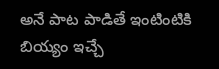అనే పాట పాడితే ఇంటింటికి బియ్యం ఇచ్చే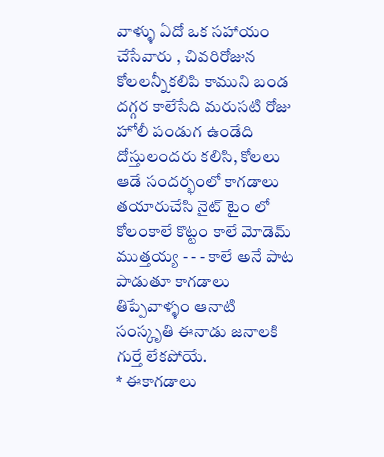వాళ్ళు ఏదో ఒక సహాయం చేసేవారు , చివరిరోజున కోలలన్నీకలిపి కాముని బండ దగ్గర కాలేసేది మరుసటి రోజు హోలీ పండుగ ఉండేది దోస్తులందరు కలిసి, కోలలు ఆడే సందర్భంలో కాగడాలు తయారుచేసి నైట్ టైం లో కోలంకాలే కొట్టం కాలే మోడెమ్ ముత్తయ్య - - - కాలే అనే పాట పాడుతూ కాగడాలు తిప్పేవాళ్ళం ఆనాటి సంస్కృతి ఈనాడు జనాలకి గుర్తే లేకపోయే.
* ఈకాగడాలు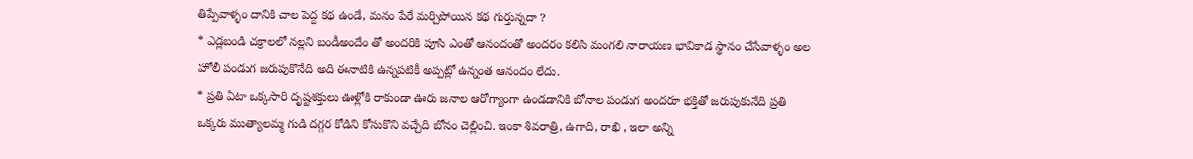తిప్పేవాళ్ళం దానికి చాల పెద్ద కథ ఉండే, మనం పేరే మర్చిపోయిన కథ గుర్తున్నదా ?
* ఎడ్లబండి చక్రాలలో నల్లని బండీఅందేం తో అందరికి పూసి ఎంతో ఆనందంతో అందరం కలిసి మంగలి నారాయణ భావికాడ స్థానం చేసేవాళ్ళం అల హోలీ పండుగ జరుపుకొనేది అది ఈనాటికి ఉన్నపటికీ అప్పట్లో ఉన్నంత ఆనందం లేదు.
* ప్రతి ఏటా ఒక్కసారి దృష్టశక్తులు ఊళ్లోకి రాకుండా ఊరు జనాల ఆరోగ్యాంగా ఉండడానికి బోనాల పండుగ అందరూ భక్తితో జరుపుకునేది ప్రతి ఒక్కరు ముత్యాలమ్మ గుడి దగ్గర కోడిని కోసుకొని వచ్చేది బోనం చెల్లించి. ఇంకా శివరాత్రి, ఉగాది, రాఖి , ఇలా అన్ని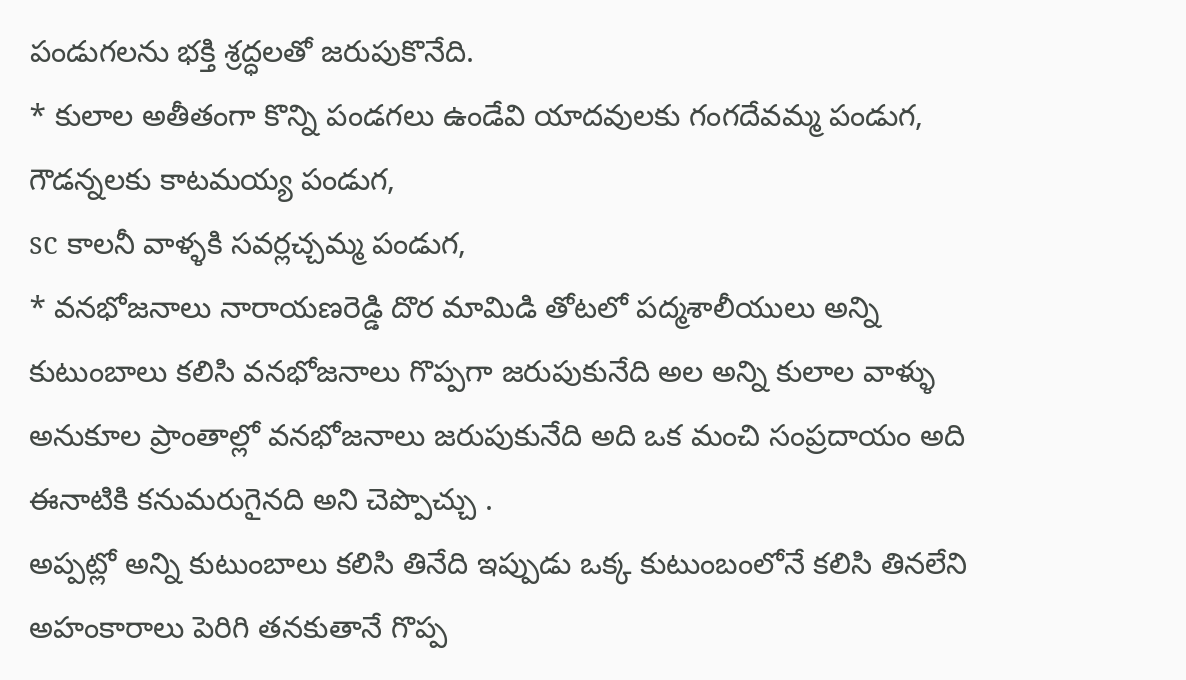పండుగలను భక్తి శ్రద్ధలతో జరుపుకొనేది.
* కులాల అతీతంగా కొన్ని పండగలు ఉండేవి యాదవులకు గంగదేవమ్మ పండుగ,
గౌడన్నలకు కాటమయ్య పండుగ,
sc కాలనీ వాళ్ళకి సవర్లచ్చమ్మ పండుగ,
* వనభోజనాలు నారాయణరెడ్డి దొర మామిడి తోటలో పద్మశాలీయులు అన్ని కుటుంబాలు కలిసి వనభోజనాలు గొప్పగా జరుపుకునేది అల అన్ని కులాల వాళ్ళు అనుకూల ప్రాంతాల్లో వనభోజనాలు జరుపుకునేది అది ఒక మంచి సంప్రదాయం అది ఈనాటికి కనుమరుగైనది అని చెప్పొచ్చు .
అప్పట్లో అన్ని కుటుంబాలు కలిసి తినేది ఇప్పుడు ఒక్క కుటుంబంలోనే కలిసి తినలేని అహంకారాలు పెరిగి తనకుతానే గొప్ప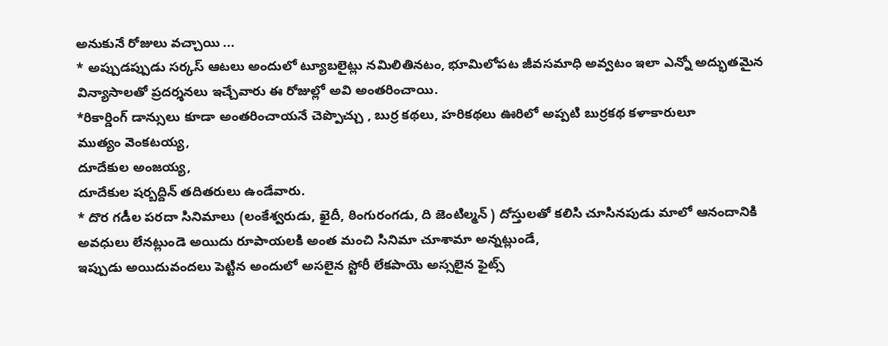అనుకునే రోజులు వచ్చాయి ...
* అప్పుడప్పుడు సర్కస్ ఆటలు అందులో ట్యూబలైట్లు నమిలితినటం, భూమిలోపట జీవసమాధి అవ్వటం ఇలా ఎన్నో అద్భుతమైన విన్యాసాలతో ప్రదర్శనలు ఇచ్చేవారు ఈ రోజుల్లో అవి అంతరించాయి.
*రికార్డింగ్ డాన్సులు కూడా అంతరించాయనే చెప్పొచ్చు , బుర్ర కథలు, హరికథలు ఊరిలో అప్పటి బుర్రకథ కళాకారులూ
ముత్యం వెంకటయ్య,
దూదేకుల అంజయ్య,
దూదేకుల షర్బద్దిన్ తదితరులు ఉండేవారు.
* దొర గడీల పరదా సినిమాలు (లంకేశ్వరుడు, ఖైదీ, ఠింగురంగడు, ది జెంటిల్మన్ ) దోస్తులతో కలిసి చూసినపుడు మాలో ఆనందానికి అవధులు లేనట్లుండె అయిదు రూపాయలకి అంత మంచి సినిమా చూశామా అన్నట్లుండే,
ఇప్పుడు అయిదువందలు పెట్టిన అందులో అసలైన స్టోరీ లేకపాయె అస్సలైన ఫైట్స్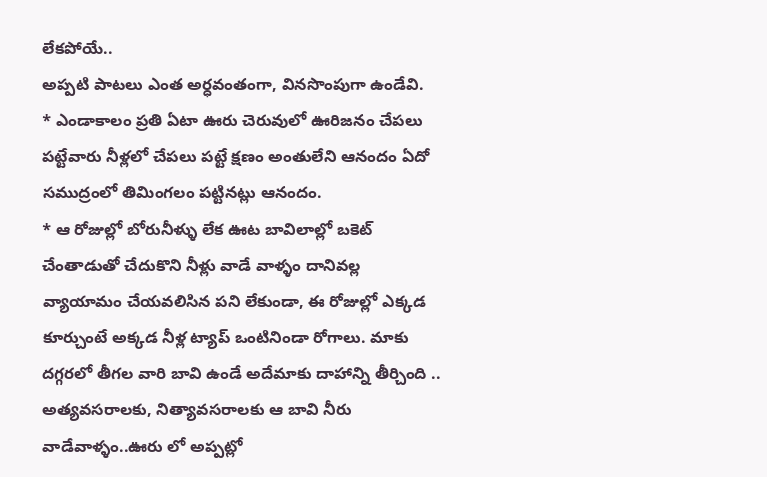లేకపోయే..
అప్పటి పాటలు ఎంత అర్ధవంతంగా, వినసొంపుగా ఉండేవి.
* ఎండాకాలం ప్రతి ఏటా ఊరు చెరువులో ఊరిజనం చేపలు పట్టేవారు నీళ్లలో చేపలు పట్టే క్షణం అంతులేని ఆనందం ఏదో సముద్రంలో తిమింగలం పట్టినట్లు ఆనందం.
* ఆ రోజుల్లో బోరునీళ్ళు లేక ఊట బావిలాల్లో బకెట్ చేంతాడుతో చేదుకొని నీళ్లు వాడే వాళ్ళం దానివల్ల వ్యాయామం చేయవలిసిన పని లేకుండా, ఈ రోజుల్లో ఎక్కడ కూర్చుంటే అక్కడ నీళ్ల ట్యాప్ ఒంటినిండా రోగాలు. మాకు దగ్గరలో తీగల వారి బావి ఉండే అదేమాకు దాహాన్ని తీర్చింది .. అత్యవసరాలకు, నిత్యావసరాలకు ఆ బావి నీరు వాడేవాళ్ళం..ఊరు లో అప్పట్లో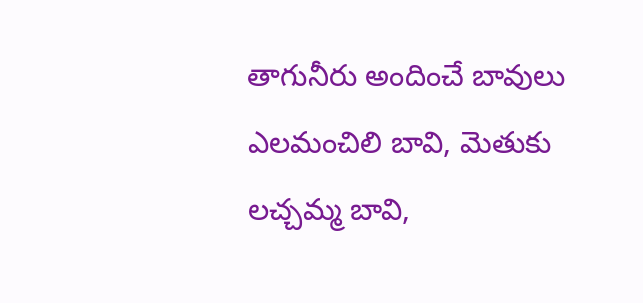తాగునీరు అందించే బావులు ఎలమంచిలి బావి, మెతుకు లచ్చమ్మ బావి,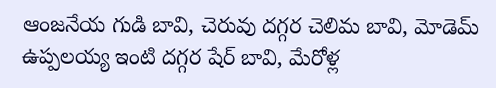ఆంజనేయ గుడి బావి, చెరువు దగ్గర చెలిమ బావి, మోడెమ్ ఉప్పలయ్య ఇంటి దగ్గర షేర్ బావి, మేరోళ్ల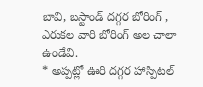బావి, బస్టాండ్ దగ్గర బోరింగ్ , ఎరుకల వారి బోరింగ్ అల చాలా ఉండేవి.
* అప్పట్లో ఊరి దగ్గర హాస్పిటల్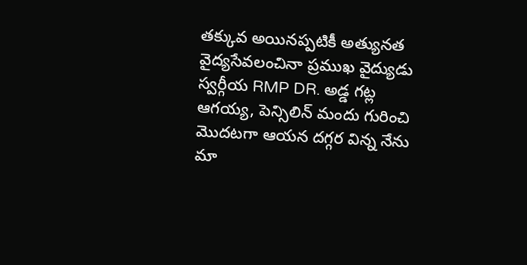తక్కువ అయినప్పటికీ అత్యునత వైద్యసేవలంచినా ప్రముఖ వైద్యుడు స్వర్గీయ RMP DR. అడ్డ గట్ల ఆగయ్య, పెన్సిలిన్ మందు గురించి మొదటగా ఆయన దగ్గర విన్న నేను మా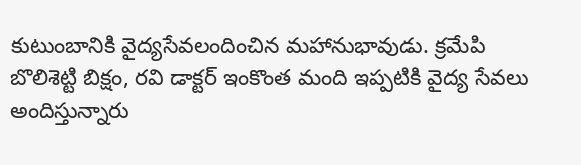కుటుంబానికి వైద్యసేవలందించిన మహానుభావుడు. క్రమేపి బొలిశెట్టి బిక్షం, రవి డాక్టర్ ఇంకొంత మంది ఇప్పటికి వైద్య సేవలు అందిస్తున్నారు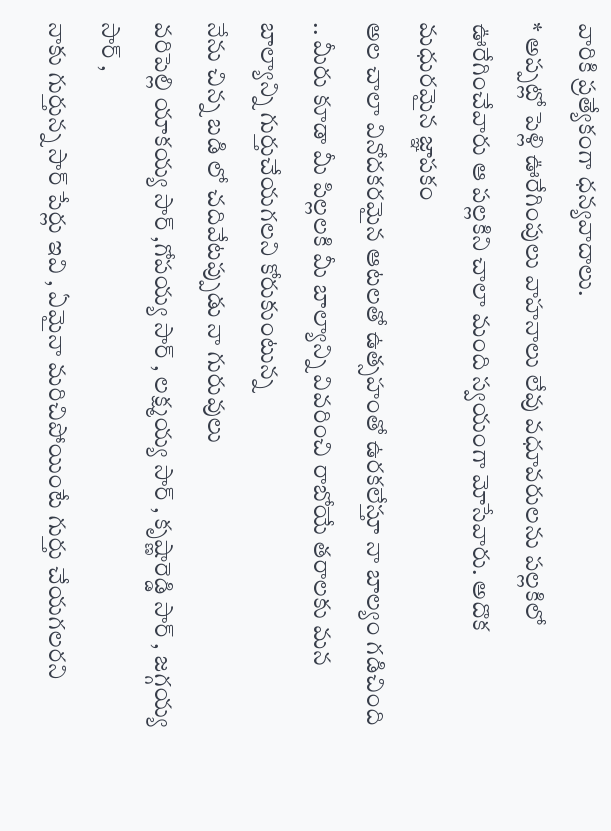వారికి ప్రత్యేకంగా ధన్యవాదాలు.
* అప్పట్లో పెళ్లి ఊరేగింపులు వాహనాలు లేవు వధూవరులను పల్లకిలో ఊరేగించేవారు ఆ పల్లకిని చాలా మంది స్వయంగా మోసేవారు. అదొక మధురమైన జ్ఞాపకం
అల చాలా వినోదకరమైన ఆటలతో ఉత్సహంతో ఉరకలేస్తూ నా బాల్యం గడిచింది .. మీరు కూడా మీ పిల్లలకి మీ బాల్యాన్ని వివరించి రాబోయే తరాలకు మన బాల్యాన్ని గుర్తుచేయగలని కోరుకుంటున్న
నేను చిన్న బడి లో చదివేటప్పుడు నా గురువులు
వరిపెల్లి యాకయ్య సార్ ,గోపయ్య సార్ , లక్ష్మయ్య సార్ , కృష్ణారెడ్డి సార్ , జగ్గయ్య సార్ ,
నాకు గుర్తున్న సార్ పేర్లు ఇవి , ఏమైనా మరిచిపోయింటే గుర్తు చేయగలరని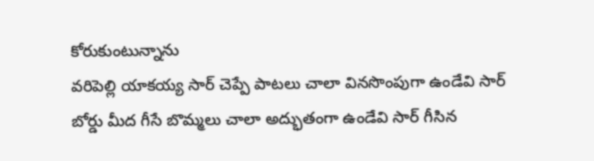కోరుకుంటున్నాను
వరిపెల్లి యాకయ్య సార్ చెప్పే పాటలు చాలా వినసొంపుగా ఉండేవి సార్ బోర్డు మీద గీసే బొమ్మలు చాలా అద్భుతంగా ఉండేవి సార్ గీసిన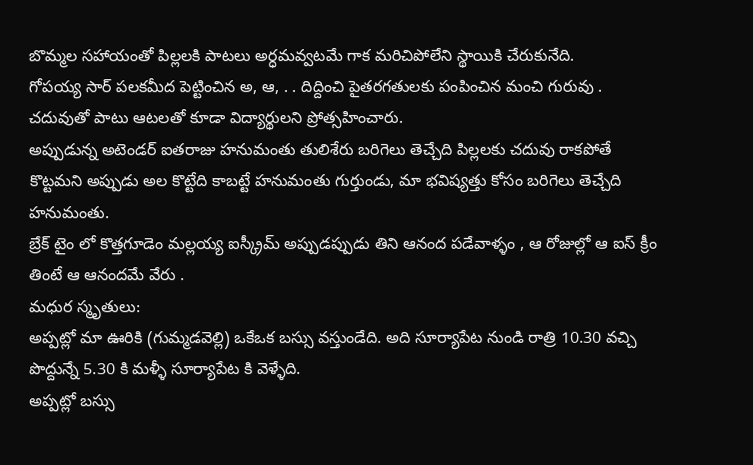బొమ్మల సహాయంతో పిల్లలకి పాటలు అర్ధమవ్వటమే గాక మరిచిపోలేని స్థాయికి చేరుకునేది.
గోపయ్య సార్ పలకమీద పెట్టించిన అ, ఆ, . . దిద్దించి పైతరగతులకు పంపించిన మంచి గురువు .
చదువుతో పాటు ఆటలతో కూడా విద్యార్థులని ప్రోత్సహించారు.
అప్పుడున్న అటెండర్ ఐతరాజు హనుమంతు తులిశేరు బరిగెలు తెచ్చేది పిల్లలకు చదువు రాకపోతే కొట్టమని అప్పుడు అల కొట్టేది కాబట్టే హనుమంతు గుర్తుండు, మా భవిష్యత్తు కోసం బరిగెలు తెచ్చేది హనుమంతు.
బ్రేక్ టైం లో కొత్తగూడెం మల్లయ్య ఐస్క్రీమ్ అప్పుడప్పుడు తిని ఆనంద పడేవాళ్ళం , ఆ రోజుల్లో ఆ ఐస్ క్రీం తింటే ఆ ఆనందమే వేరు .
మధుర స్మృతులు:
అప్పట్లో మా ఊరికి (గుమ్మడవెల్లి) ఒకేఒక బస్సు వస్తుండేది. అది సూర్యాపేట నుండి రాత్రి 10.30 వచ్చి పొద్దున్నే 5.30 కి మళ్ళీ సూర్యాపేట కి వెళ్ళేది.
అప్పట్లో బస్సు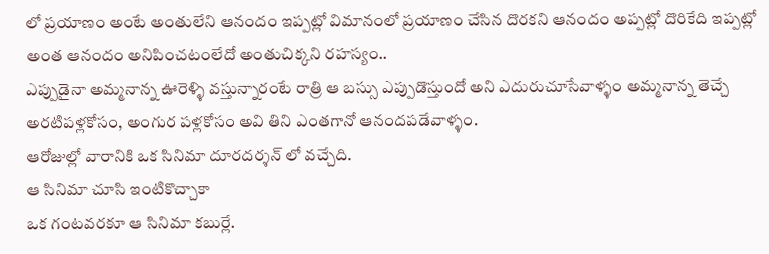లో ప్రయాణం అంటే అంతులేని ఆనందం ఇప్పట్లో విమానంలో ప్రయాణం చేసిన దొరకని ఆనందం అప్పట్లో దొరికేది ఇప్పట్లో అంత ఆనందం అనిపించటంలేదో అంతుచిక్కని రహస్యం..
ఎప్పుడైనా అమ్మనాన్న ఊరెళ్ళి వస్తున్నారంటే రాత్రి ఆ బస్సు ఎప్పుడొస్తుందో అని ఎదురుచూసేవాళ్ళం అమ్మనాన్న తెచ్చే అరటిపళ్లకోసం, అంగుర పళ్లకోసం అవి తిని ఎంతగానో ఆనందపడేవాళ్ళం.
ఆరోజుల్లో వారానికి ఒక సినిమా దూరదర్శన్ లో వచ్చేది.
ఆ సినిమా చూసి ఇంటికొచ్చాకా
ఒక గంటవరకూ ఆ సినిమా కబుర్లే.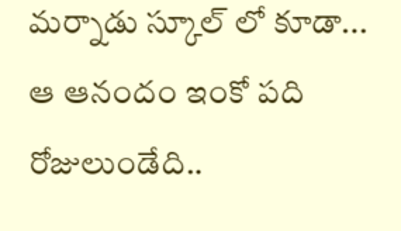మర్నాడు స్కూల్ లో కూడా...
ఆ ఆనందం ఇంకో పది రోజులుండేది..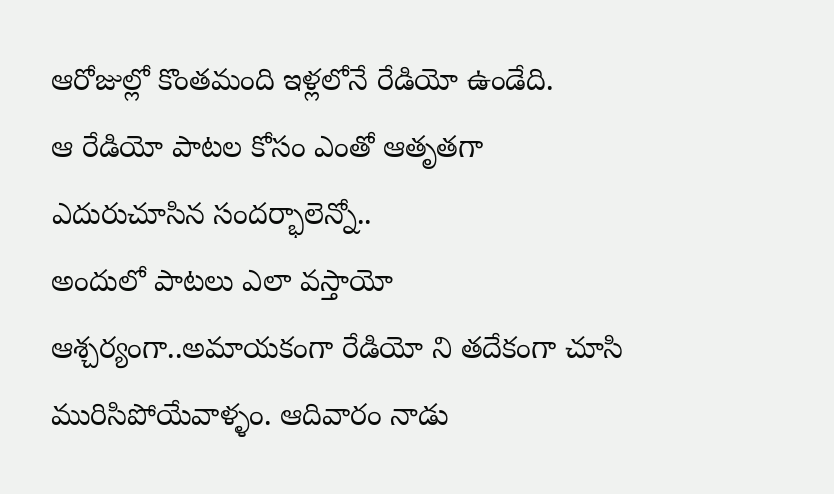ఆరోజుల్లో కొంతమంది ఇళ్లలోనే రేడియో ఉండేది.
ఆ రేడియో పాటల కోసం ఎంతో ఆతృతగా ఎదురుచూసిన సందర్భాలెన్నో..
అందులో పాటలు ఎలా వస్తాయో ఆశ్చర్యంగా..అమాయకంగా రేడియో ని తదేకంగా చూసి మురిసిపోయేవాళ్ళం. ఆదివారం నాడు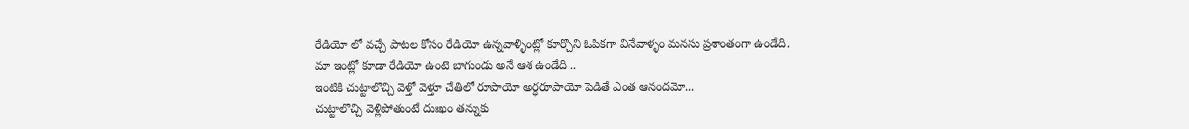రేడియో లో వచ్చే పాటల కోసం రేడియో ఉన్నవాళ్ళింట్లో కూర్చొని ఓపికగా వినేవాళ్ళం మనసు ప్రశాంతంగా ఉండేది.
మా ఇంట్లో కూడా రేడియో ఉంటె బాగుండు అనే ఆశ ఉండేది ..
ఇంటికి చుట్టాలొచ్చి వెళ్తో వెళ్తూ చేతిలో రూపాయో అర్ధరూపాయో పెడితే ఎంత ఆనందమో...
చుట్టాలొచ్చి వెళ్లిపోతుంటే దుఃఖం తన్నుకు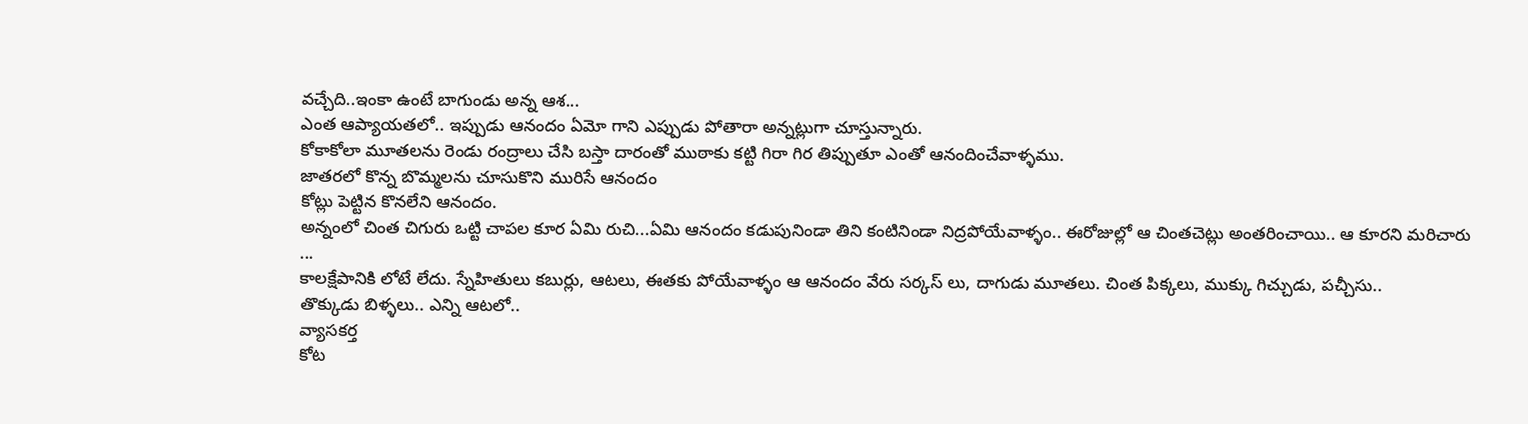వచ్చేది..ఇంకా ఉంటే బాగుండు అన్న ఆశ...
ఎంత ఆప్యాయతలో.. ఇప్పుడు ఆనందం ఏమో గాని ఎప్పుడు పోతారా అన్నట్లుగా చూస్తున్నారు.
కోకాకోలా మూతలను రెండు రంద్రాలు చేసి బస్తా దారంతో ముఠాకు కట్టి గిరా గిర తిప్పుతూ ఎంతో ఆనందించేవాళ్ళము.
జాతరలో కొన్న బొమ్మలను చూసుకొని మురిసే ఆనందం
కోట్లు పెట్టిన కొనలేని ఆనందం.
అన్నంలో చింత చిగురు ఒట్టి చాపల కూర ఏమి రుచి...ఏమి ఆనందం కడుపునిండా తిని కంటినిండా నిద్రపోయేవాళ్ళం.. ఈరోజుల్లో ఆ చింతచెట్లు అంతరించాయి.. ఆ కూరని మరిచారు ...
కాలక్షేపానికి లోటే లేదు. స్నేహితులు కబుర్లు, ఆటలు, ఈతకు పోయేవాళ్ళం ఆ ఆనందం వేరు సర్కస్ లు, దాగుడు మూతలు. చింత పిక్కలు, ముక్కు గిచ్చుడు, పచ్చీసు..
తొక్కుడు బిళ్ళలు.. ఎన్ని ఆటలో..
వ్యాసకర్త
కోట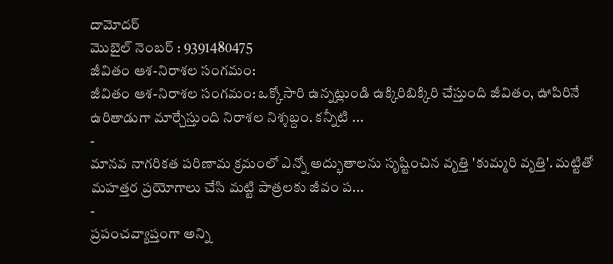దామోదర్
మొబైల్ నెంబర్ : 9391480475
జీవితం ఆశ-నిరాశల సంగమం:
జీవితం ఆశ-నిరాశల సంగమం: ఒక్కోసారి ఉన్నట్లుండి ఉక్కిరిబిక్కిరి చేస్తుంది జీవితం, ఊపిరినే ఉరితాడుగా మార్చేస్తుంది నిరాశల నిశ్శబ్దం. కన్నీటి ...
-
మానవ నాగరికత పరిణామ క్రమంలో ఎన్నో అద్భుతాలను సృష్టించిన వృత్తి 'కుమ్మరి వృత్తి'. మట్టితో మహత్తర ప్రయోగాలు చేసి మట్టి పాత్రలకు జీవం ప...
-
ప్రపంచవ్యాప్తంగా అన్ని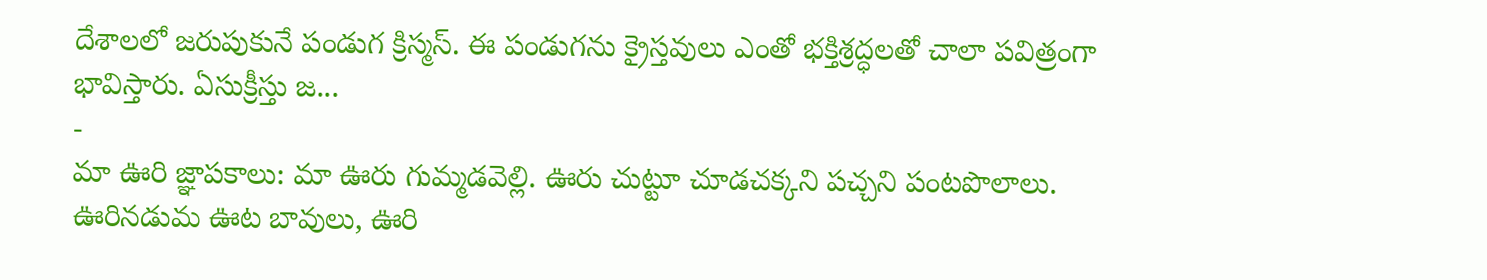దేశాలలో జరుపుకునే పండుగ క్రిస్మస్. ఈ పండుగను క్రైస్తవులు ఎంతో భక్తిశ్రద్ధలతో చాలా పవిత్రంగా భావిస్తారు. ఏసుక్రీస్తు జ...
-
మా ఊరి జ్ఞాపకాలు: మా ఊరు గుమ్మడవెల్లి. ఊరు చుట్టూ చూడచక్కని పచ్చని పంటపొలాలు. ఊరినడుమ ఊట బావులు, ఊరి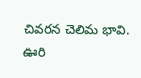చివరన చెలిమ భావి. ఊరి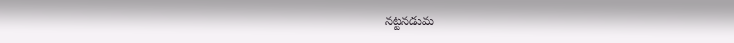నట్టనడుమ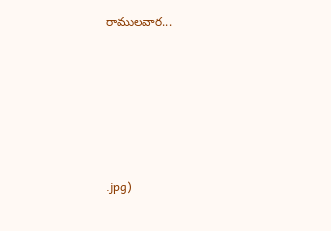రాములవార...










.jpg)